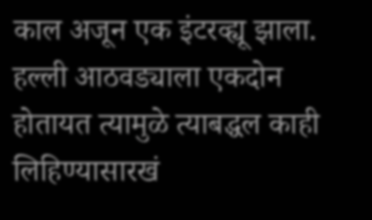काल अजून एक इंटरव्ह्यू झाला. हल्ली आठवड्याला एकदोन होतायत त्यामुळे त्याबद्धल काही लिहिण्यासारखं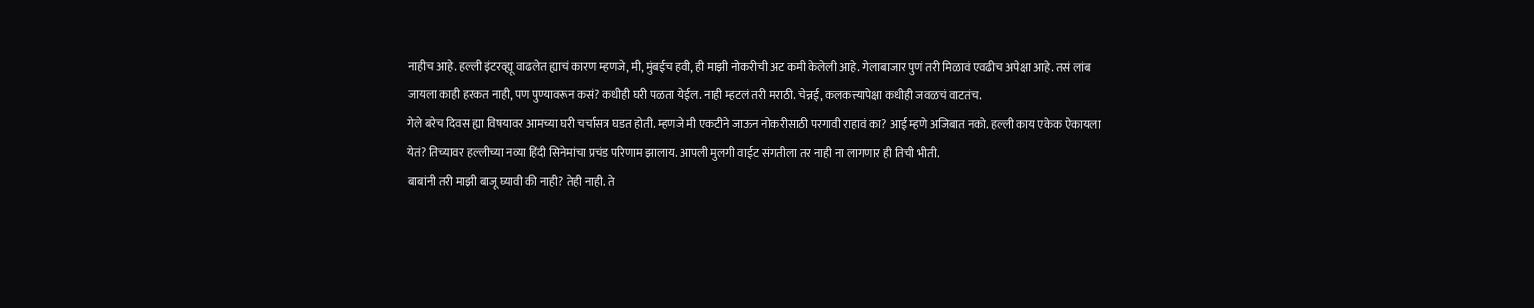नाहीच आहे. हल्ली इंटरव्ह्यू वाढलेत ह्याचं कारण म्हणजे, मी, मुंबईच हवी, ही माझी नोकरीची अट कमी केलेली आहे. गेलाबाजार पुणं तरी मिळावं एवढीच अपेक्षा आहे. तसं लांब जायला काही हरकत नाही, पण पुण्यावरून कसं? कधीही घरी पळता येईल. नाही म्हटलं तरी मराठी. चेन्नई, कलकत्त्यापेक्षा कधीही जवळचं वाटतंच.
गेले बरेच दिवस ह्या विषयावर आमच्या घरी चर्चासत्र घडत होती. म्हणजे मी एकटीने जाऊन नोकरीसाठी परगावी राहावं का? आई म्हणे अजिबात नको. हल्ली काय एकेक ऐकायला येतं? तिच्यावर हल्लीच्या नव्या हिंदी सिनेमांचा प्रचंड परिणाम झालाय. आपली मुलगी वाईट संगतीला तर नाही ना लागणार ही तिची भीती.
बाबांनी तरी माझी बाजू घ्यावी की नाही? तेही नाही. ते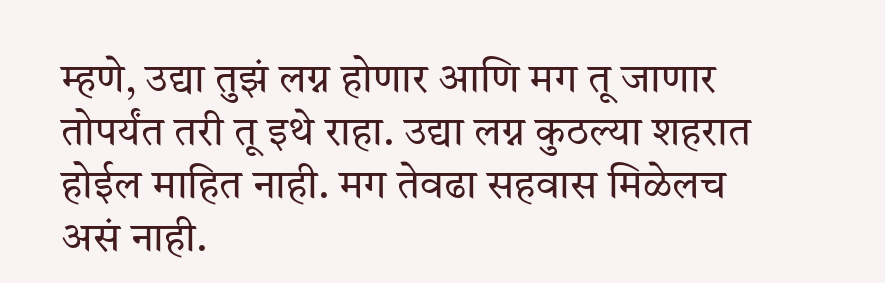म्हणे, उद्या तुझं लग्न होणार आणि मग तू जाणार तोपर्यंत तरी तू इथे राहा. उद्या लग्न कुठल्या शहरात होईल माहित नाही. मग तेवढा सहवास मिळेलच असं नाही.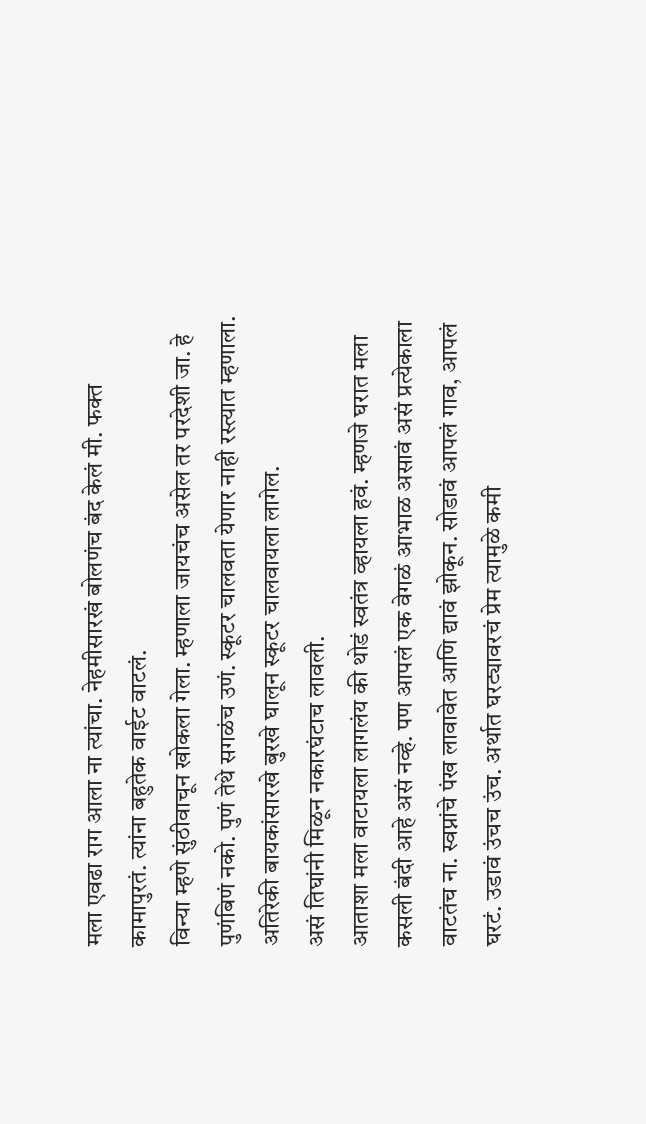मला एवढा राग आला ना त्यांचा. नेहमीसारखं बोलणंच बंद केलं मी. फक्त कामापुरतं. त्यांना बहुतेक वाईट वाटलं.
विन्या म्हणे सुंठीवाचून खोकला गेला. म्हणाला जायचंच असेल तर परदेशी जा. हे पुणंबिणं नको. पुणं तेथे सगळंच उणं. स्कूटर चालवता येणार नाही रस्त्यात म्हणाला. अतिरेकी बायकांसारखे बुरखे घालून स्कूटर चालवायला लागेल.
असं तिघांनी मिळून नकारघंटाच लावली.
आताशा मला वाटायला लागलंय की थोडं स्वतंत्र व्हायला हवं. म्हणजे घरात मला कसली बंदी आहे असं नव्हे. पण आपलं एक वेगळं आभाळ असावं असं प्रत्येकाला वाटतंच ना. स्वप्नांचे पंख लावावेत आणि द्यावं झोकून. सोडावं आपलं गाव, आपलं घरटं. उडावं उंचच उंच. अर्थात घरट्यावरचं प्रेम त्यामुळे कमी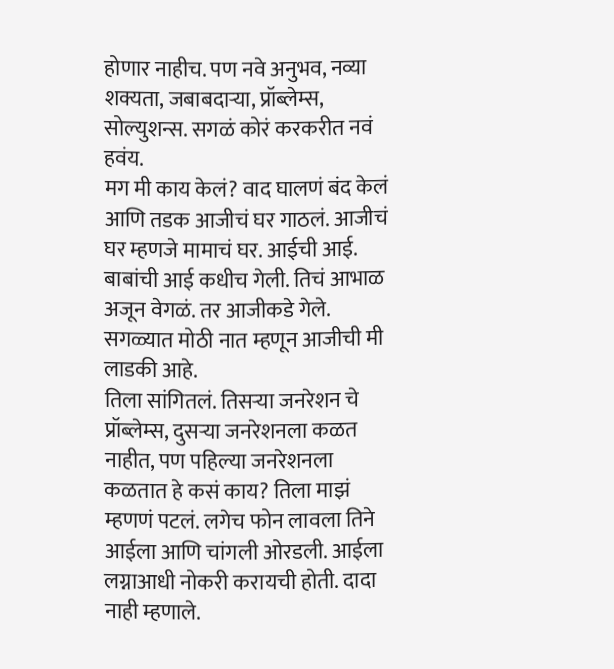होणार नाहीच. पण नवे अनुभव, नव्या शक्यता, जबाबदाऱ्या, प्रॉब्लेम्स, सोल्युशन्स. सगळं कोरं करकरीत नवं हवंय.
मग मी काय केलं? वाद घालणं बंद केलं आणि तडक आजीचं घर गाठलं. आजीचं घर म्हणजे मामाचं घर. आईची आई. बाबांची आई कधीच गेली. तिचं आभाळ अजून वेगळं. तर आजीकडे गेले. सगळ्यात मोठी नात म्हणून आजीची मी लाडकी आहे.
तिला सांगितलं. तिसऱ्या जनरेशन चे प्रॉब्लेम्स, दुसऱ्या जनरेशनला कळत नाहीत, पण पहिल्या जनरेशनला कळतात हे कसं काय? तिला माझं म्हणणं पटलं. लगेच फोन लावला तिने आईला आणि चांगली ओरडली. आईला लग्नाआधी नोकरी करायची होती. दादा नाही म्हणाले.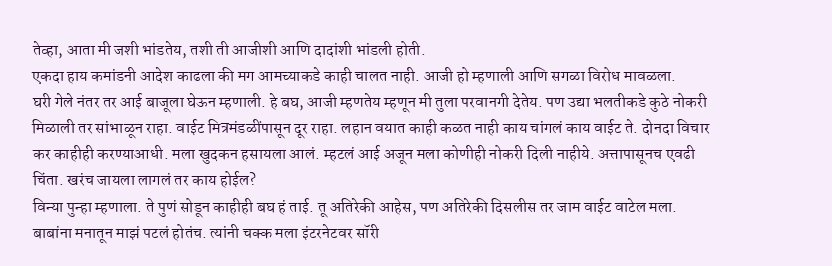तेव्हा, आता मी जशी भांडतेय, तशी ती आजीशी आणि दादांशी भांडली होती.
एकदा हाय कमांडनी आदेश काढला की मग आमच्याकडे काही चालत नाही. आजी हो म्हणाली आणि सगळा विरोध मावळला.
घरी गेले नंतर तर आई बाजूला घेऊन म्हणाली. हे बघ, आजी म्हणतेय म्हणून मी तुला परवानगी देतेय. पण उद्या भलतीकडे कुठे नोकरी मिळाली तर सांभाळून राहा. वाईट मित्रमंडळींपासून दूर राहा. लहान वयात काही कळत नाही काय चांगलं काय वाईट ते. दोनदा विचार कर काहीही करण्याआधी. मला खुदकन हसायला आलं. म्हटलं आई अजून मला कोणीही नोकरी दिली नाहीये. अत्तापासूनच एवढी चिंता. खरंच जायला लागलं तर काय होईल?
विन्या पुन्हा म्हणाला. ते पुणं सोडून काहीही बघ हं ताई. तू अतिरेकी आहेस, पण अतिरेकी दिसलीस तर जाम वाईट वाटेल मला.
बाबांना मनातून माझं पटलं होतंच. त्यांनी चक्क मला इंटरनेटवर सॉरी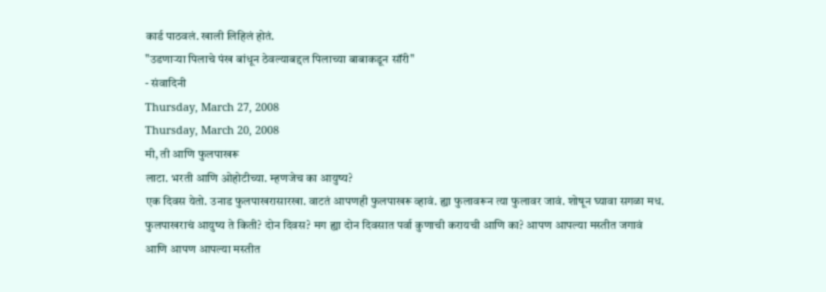कार्ड पाठवलं. खाली लिहिलं होतं.
"उडणाऱ्या पिलाचे पंख बांधून ठेवल्याबद्दल पिलाच्या बाबाकडून सॉरी"
- संवादिनी
Thursday, March 27, 2008
Thursday, March 20, 2008
मी, ती आणि फुलपाखरू
लाटा. भरती आणि ओहोटीच्या. म्हणजेच का आयुष्य?
एक दिवस येतो. उनाड फुलपाखरासारखा. वाटतं आपणही फुलपाखरू व्हावं. ह्या फुलावरून त्या फुलावर जावं. शोषून घ्यावा सगळा मध. फुलपाखराचं आयुष्य ते किती? दोन दिवस? मग ह्या दोन दिवसात पर्वा कुणाची करायची आणि का? आपण आपल्या मस्तीत जगावं आणि आपण आपल्या मस्तीत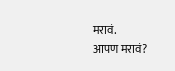मरावं.
आपण मरावं?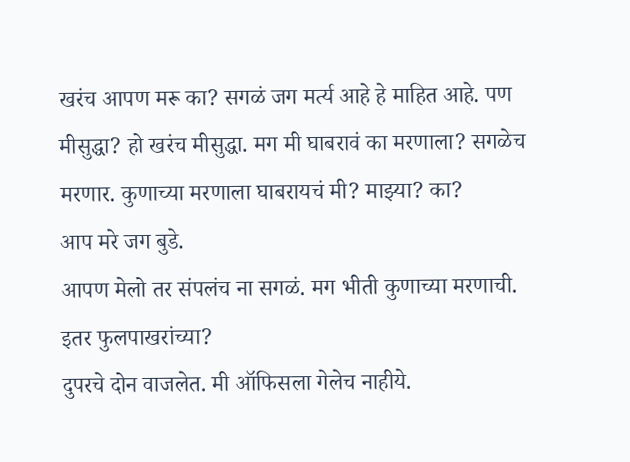खरंच आपण मरू का? सगळं जग मर्त्य आहे हे माहित आहे. पण मीसुद्धा? हो खरंच मीसुद्धा. मग मी घाबरावं का मरणाला? सगळेच मरणार. कुणाच्या मरणाला घाबरायचं मी? माझ्या? का?
आप मरे जग बुडे.
आपण मेलो तर संपलंच ना सगळं. मग भीती कुणाच्या मरणाची. इतर फुलपाखरांच्या?
दुपरचे दोन वाजलेत. मी ऑफिसला गेलेच नाहीये.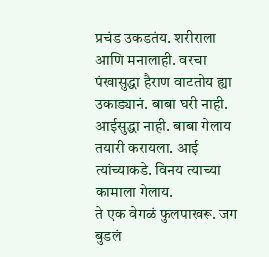प्रचंड उकडतंय. शरीराला आणि मनालाही. वरचा पंखासुद्धा हैराण वाटतोय ह्या उकाड्यानं. बाबा घरी नाही. आईसुद्धा नाही. बाबा गेलाय तयारी करायला. आई त्यांच्याकडे. विनय त्याच्या कामाला गेलाय.
ते एक वेगळं फुलपाखरू. जग बुडलं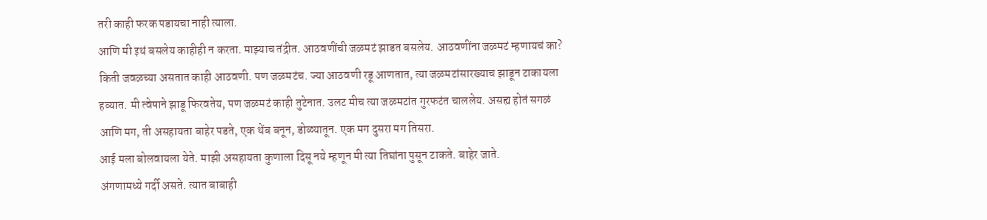तरी काही फरक पडायचा नाही त्याला.
आणि मी इथं बसलेय काहीही न करता. माझ्याच तंद्रीत. आठवणींची जळमटं झाडत बसलेय. आठवणींना जळमटं म्हणायचं का? किती जवळच्या असतात काही आठवणी. पण जळमटंच. ज्या आठवणी रडू आणतात, त्या जळमटांसारख्याच झाडून टाकायला हव्यात. मी त्वेषाने झाडू फिरवतेय, पण जळमटं काही तुटेनात. उलट मीच त्या जळमटांत गुरफटंत चाललेय. असह्य होतं सगळं
आणि मग, ती असहायता बाहेर पडते, एक थेंब बनून, डोळ्यातून. एक मग दुसरा मग तिसरा.
आई मला बोलवायला येते. माझी असहायता कुणाला दिसू नये म्हणून मी त्या तिघांना पुसून टाकते. बाहेर जाते.
अंगणामध्ये गर्दी असते. त्यात बाबाही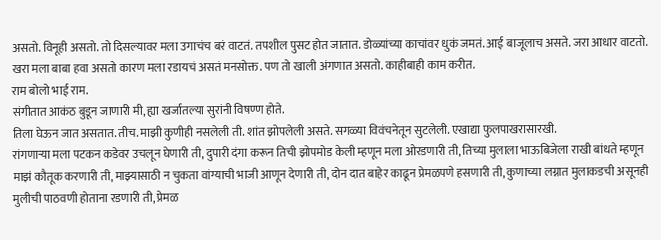असतो. विनूही असतो. तो दिसल्यावर मला उगाचंच बरं वाटतं. तपशील पुसट होत जातात. डोळ्यांच्या काचांवर धुकं जमतं. आई बाजूलाच असते. जरा आधार वाटतो. खरा मला बाबा हवा असतो कारण मला रडायचं असतं मनसोक्त. पण तो खाली अंगणात असतो. काहीबाही काम करीत.
राम बोलो भाई राम.
संगीतात आकंठ बुडून जाणारी मी, ह्या खर्जातल्या सुरांनी विषण्ण होते.
तिला घेऊन जात असतात. तीच. माझी कुणीही नसलेली ती. शांत झोपलेली असते. सगळ्या विवंचनेतून सुटलेली. एखाद्या फुलपाखरासारखी.
रांगणाऱ्या मला पटकन कडेवर उचलून घेणारी ती, दुपारी दंगा करून तिची झोपमोड केली म्हणून मला ओरडणारी ती, तिच्या मुलाला भाऊबिजेला राखी बांधते म्हणून माझं कौतूक करणारी ती, माझ्यासाठी न चुकता वांग्याची भाजी आणून देणारी ती, दोन दात बाहेर काढून प्रेमळपणे हसणारी ती, कुणाच्या लग्नात मुलाकडची असूनही मुलीची पाठवणी होताना रडणारी ती, प्रेमळ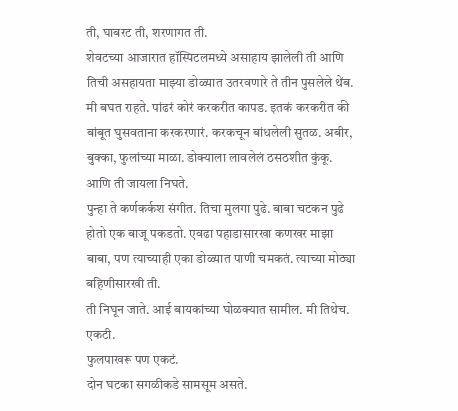ती, घाबरट ती, शरणागत ती.
शेवटच्या आजारात हॉस्पिटलमध्ये असाहाय झालेली ती आणि तिची असहायता माझ्या डोळ्यात उतरवणारे ते तीन पुसलेले थेंब.
मी बघत राहते. पांढरं कोरं करकरीत कापड. इतकं करकरीत की बांबूत घुसवताना करकरणारं. करकचून बांधलेली सुतळ. अबीर, बुक्का, फुलांच्या माळा. डोक्याला लावलेलं ठसठशीत कुंकू. आणि ती जायला निघते.
पुन्हा ते कर्णकर्कश संगीत. तिचा मुलगा पुढे. बाबा चटकन पुढे होतो एक बाजू पकडतो. एवढा पहाडासारखा कणखर माझा बाबा, पण त्याच्याही एका डोळ्यात पाणी चमकतं. त्याच्या मोठ्या बहिणीसारखी ती.
ती निघून जाते. आई बायकांच्या घोळक्यात सामील. मी तिथेच. एकटी.
फुलपाखरू पण एकटं.
दोन घटका सगळीकडे सामसूम असते.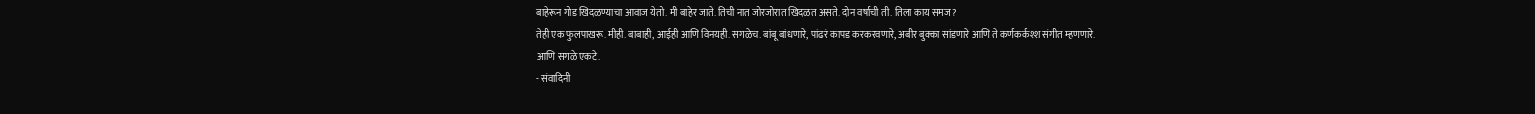बाहेरून गोड खिदळण्याचा आवाज येतो. मी बाहेर जाते. तिची नात जोरजोरात खिदळत असते. दोन वर्षाची ती. तिला काय समज?
तेही एक फुलपाखरू. मीही. बाबाही, आईही आणि विनयही. सगळेच. बांबू बांधणारे, पांढरं कापड करकरवणारे, अबीर बुक्का सांडणारे आणि ते कर्णकर्कश्श संगीत म्हणणारे.
आणि सगळे एकटे.
- संवादिनी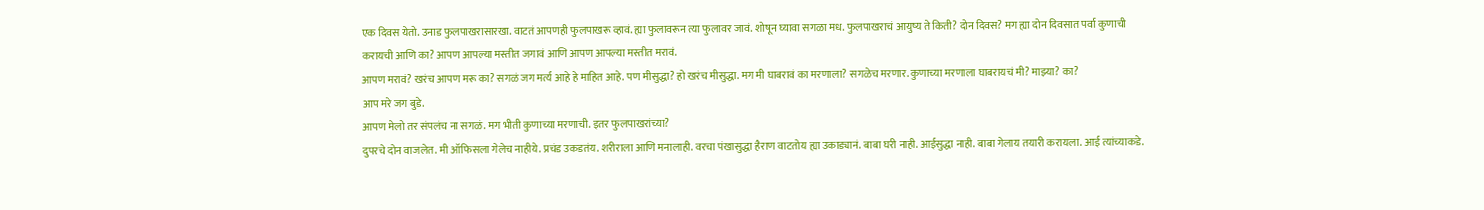एक दिवस येतो. उनाड फुलपाखरासारखा. वाटतं आपणही फुलपाखरू व्हावं. ह्या फुलावरून त्या फुलावर जावं. शोषून घ्यावा सगळा मध. फुलपाखराचं आयुष्य ते किती? दोन दिवस? मग ह्या दोन दिवसात पर्वा कुणाची करायची आणि का? आपण आपल्या मस्तीत जगावं आणि आपण आपल्या मस्तीत मरावं.
आपण मरावं? खरंच आपण मरू का? सगळं जग मर्त्य आहे हे माहित आहे. पण मीसुद्धा? हो खरंच मीसुद्धा. मग मी घाबरावं का मरणाला? सगळेच मरणार. कुणाच्या मरणाला घाबरायचं मी? माझ्या? का?
आप मरे जग बुडे.
आपण मेलो तर संपलंच ना सगळं. मग भीती कुणाच्या मरणाची. इतर फुलपाखरांच्या?
दुपरचे दोन वाजलेत. मी ऑफिसला गेलेच नाहीये. प्रचंड उकडतंय. शरीराला आणि मनालाही. वरचा पंखासुद्धा हैराण वाटतोय ह्या उकाड्यानं. बाबा घरी नाही. आईसुद्धा नाही. बाबा गेलाय तयारी करायला. आई त्यांच्याकडे.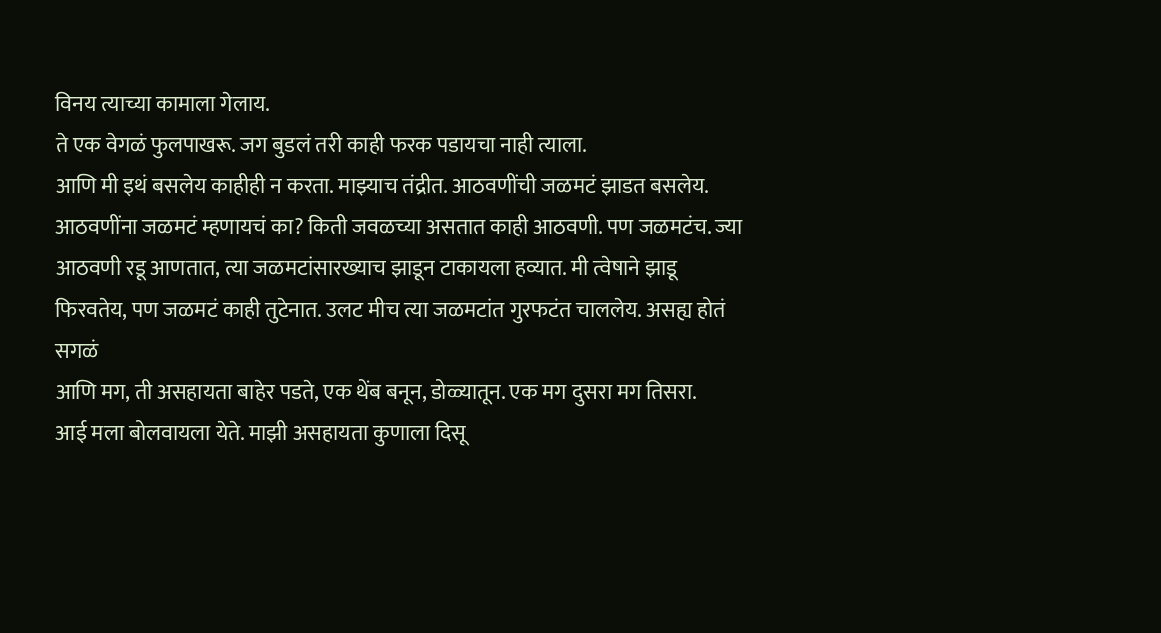विनय त्याच्या कामाला गेलाय.
ते एक वेगळं फुलपाखरू. जग बुडलं तरी काही फरक पडायचा नाही त्याला.
आणि मी इथं बसलेय काहीही न करता. माझ्याच तंद्रीत. आठवणींची जळमटं झाडत बसलेय. आठवणींना जळमटं म्हणायचं का? किती जवळच्या असतात काही आठवणी. पण जळमटंच. ज्या आठवणी रडू आणतात, त्या जळमटांसारख्याच झाडून टाकायला हव्यात. मी त्वेषाने झाडू फिरवतेय, पण जळमटं काही तुटेनात. उलट मीच त्या जळमटांत गुरफटंत चाललेय. असह्य होतं सगळं
आणि मग, ती असहायता बाहेर पडते, एक थेंब बनून, डोळ्यातून. एक मग दुसरा मग तिसरा.
आई मला बोलवायला येते. माझी असहायता कुणाला दिसू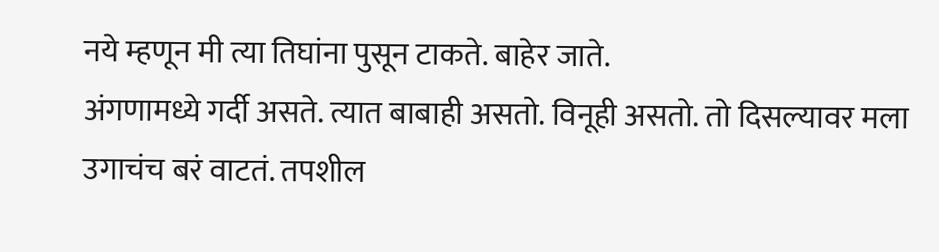नये म्हणून मी त्या तिघांना पुसून टाकते. बाहेर जाते.
अंगणामध्ये गर्दी असते. त्यात बाबाही असतो. विनूही असतो. तो दिसल्यावर मला उगाचंच बरं वाटतं. तपशील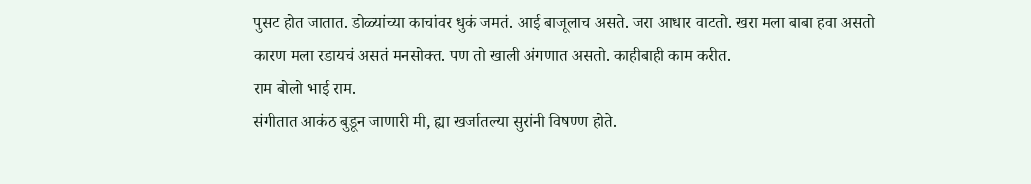पुसट होत जातात. डोळ्यांच्या काचांवर धुकं जमतं. आई बाजूलाच असते. जरा आधार वाटतो. खरा मला बाबा हवा असतो कारण मला रडायचं असतं मनसोक्त. पण तो खाली अंगणात असतो. काहीबाही काम करीत.
राम बोलो भाई राम.
संगीतात आकंठ बुडून जाणारी मी, ह्या खर्जातल्या सुरांनी विषण्ण होते.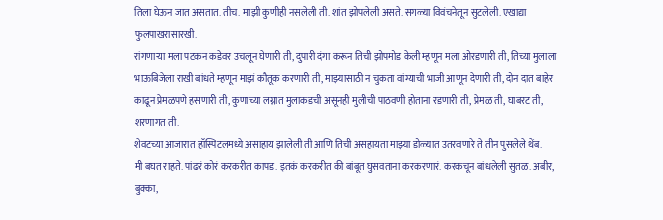तिला घेऊन जात असतात. तीच. माझी कुणीही नसलेली ती. शांत झोपलेली असते. सगळ्या विवंचनेतून सुटलेली. एखाद्या फुलपाखरासारखी.
रांगणाऱ्या मला पटकन कडेवर उचलून घेणारी ती, दुपारी दंगा करून तिची झोपमोड केली म्हणून मला ओरडणारी ती, तिच्या मुलाला भाऊबिजेला राखी बांधते म्हणून माझं कौतूक करणारी ती, माझ्यासाठी न चुकता वांग्याची भाजी आणून देणारी ती, दोन दात बाहेर काढून प्रेमळपणे हसणारी ती, कुणाच्या लग्नात मुलाकडची असूनही मुलीची पाठवणी होताना रडणारी ती, प्रेमळ ती, घाबरट ती, शरणागत ती.
शेवटच्या आजारात हॉस्पिटलमध्ये असाहाय झालेली ती आणि तिची असहायता माझ्या डोळ्यात उतरवणारे ते तीन पुसलेले थेंब.
मी बघत राहते. पांढरं कोरं करकरीत कापड. इतकं करकरीत की बांबूत घुसवताना करकरणारं. करकचून बांधलेली सुतळ. अबीर, बुक्का,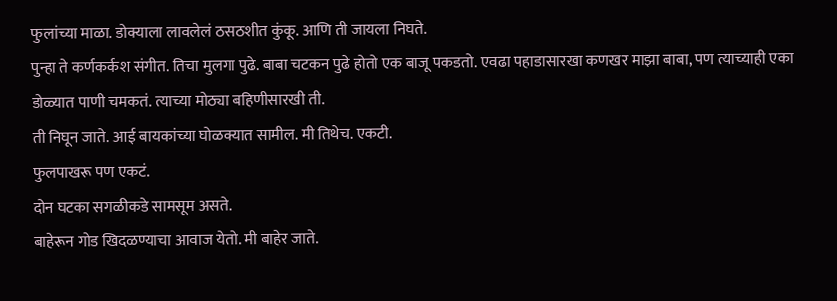फुलांच्या माळा. डोक्याला लावलेलं ठसठशीत कुंकू. आणि ती जायला निघते.
पुन्हा ते कर्णकर्कश संगीत. तिचा मुलगा पुढे. बाबा चटकन पुढे होतो एक बाजू पकडतो. एवढा पहाडासारखा कणखर माझा बाबा, पण त्याच्याही एका डोळ्यात पाणी चमकतं. त्याच्या मोठ्या बहिणीसारखी ती.
ती निघून जाते. आई बायकांच्या घोळक्यात सामील. मी तिथेच. एकटी.
फुलपाखरू पण एकटं.
दोन घटका सगळीकडे सामसूम असते.
बाहेरून गोड खिदळण्याचा आवाज येतो. मी बाहेर जाते.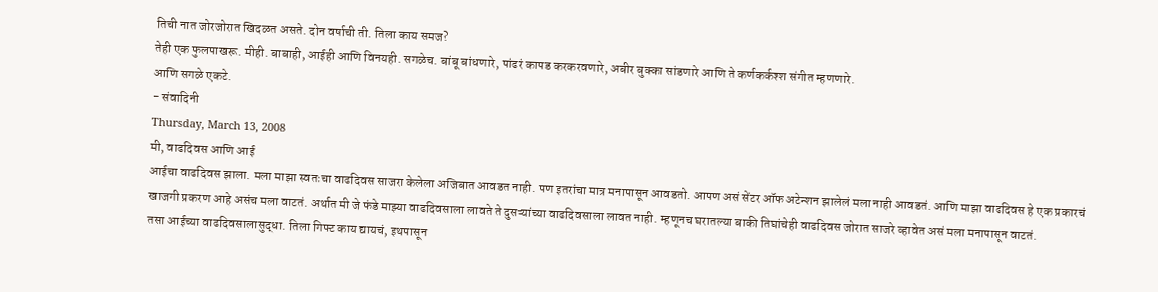तिची नात जोरजोरात खिदळत असते. दोन वर्षाची ती. तिला काय समज?
तेही एक फुलपाखरू. मीही. बाबाही, आईही आणि विनयही. सगळेच. बांबू बांधणारे, पांढरं कापड करकरवणारे, अबीर बुक्का सांडणारे आणि ते कर्णकर्कश्श संगीत म्हणणारे.
आणि सगळे एकटे.
- संवादिनी
Thursday, March 13, 2008
मी, वाढदिवस आणि आई
आईचा वाढदिवस झाला. मला माझा स्वतःचा वाढदिवस साजरा केलेला अजिबात आवडत नाही. पण इतरांचा मात्र मनापासून आवडतो. आपण असं सेंटर ऑफ अटेन्शन झालेलं मला नाही आवडतं. आणि माझा वाढदिवस हे एक प्रकारचं खाजगी प्रकरण आहे असंच मला वाटतं. अर्थात मी जे फंडे माझ्या वाढदिवसाला लावते ते दुसऱ्यांच्या वाढदिवसाला लावत नाही. म्हणूनच घरातल्या बाकी तिघांचेही वाढदिवस जोरात साजरे व्हावेत असं मला मनापासून वाटतं.
तसा आईच्या वाढदिवसालासुद्धा. तिला गिफ्ट काय द्यायचं, इथपासून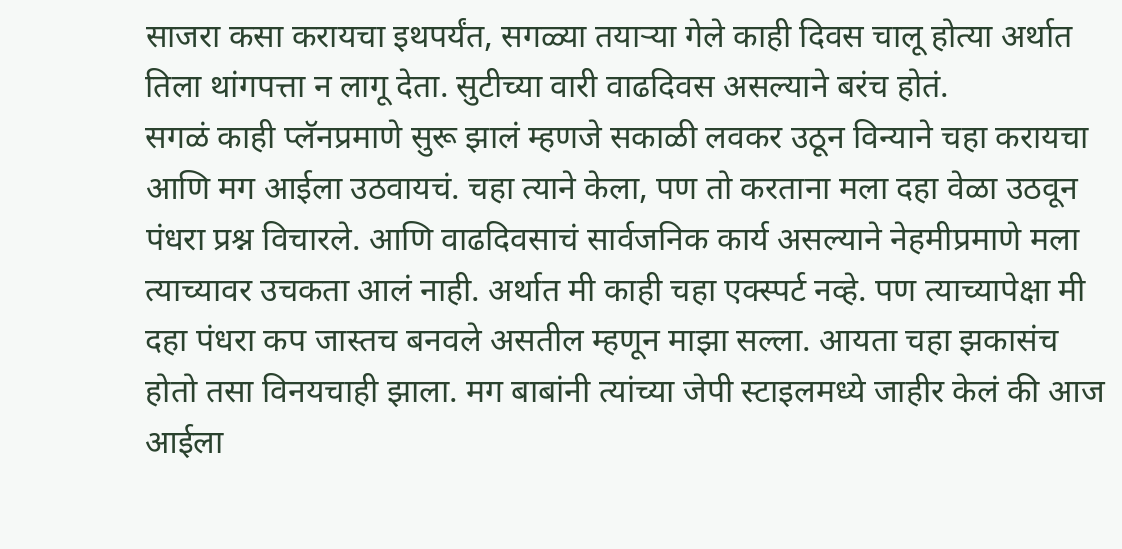साजरा कसा करायचा इथपर्यंत, सगळ्या तयाऱ्या गेले काही दिवस चालू होत्या अर्थात तिला थांगपत्ता न लागू देता. सुटीच्या वारी वाढदिवस असल्याने बरंच होतं.
सगळं काही प्लॅनप्रमाणे सुरू झालं म्हणजे सकाळी लवकर उठून विन्याने चहा करायचा आणि मग आईला उठवायचं. चहा त्याने केला, पण तो करताना मला दहा वेळा उठवून पंधरा प्रश्न विचारले. आणि वाढदिवसाचं सार्वजनिक कार्य असल्याने नेहमीप्रमाणे मला त्याच्यावर उचकता आलं नाही. अर्थात मी काही चहा एक्स्पर्ट नव्हे. पण त्याच्यापेक्षा मी दहा पंधरा कप जास्तच बनवले असतील म्हणून माझा सल्ला. आयता चहा झकासंच होतो तसा विनयचाही झाला. मग बाबांनी त्यांच्या जेपी स्टाइलमध्ये जाहीर केलं की आज आईला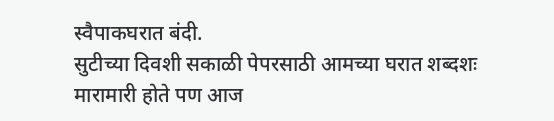स्वैपाकघरात बंदी.
सुटीच्या दिवशी सकाळी पेपरसाठी आमच्या घरात शब्दशः मारामारी होते पण आज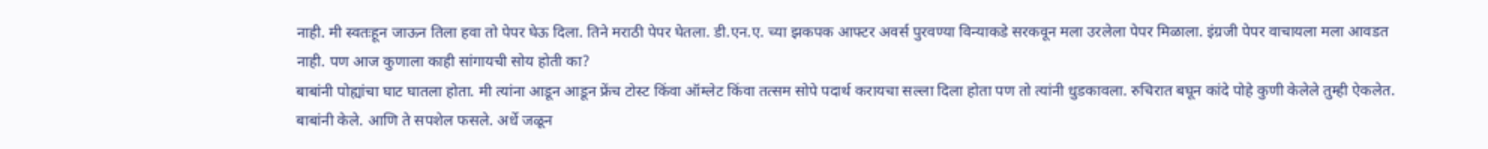नाही. मी स्वतःहून जाऊन तिला हवा तो पेपर घेऊ दिला. तिने मराठी पेपर घेतला. डी.एन.ए. च्या झकपक आफ्टर अवर्स पुरवण्या विन्याकडे सरकवून मला उरलेला पेपर मिळाला. इंग्रजी पेपर वाचायला मला आवडत नाही. पण आज कुणाला काही सांगायची सोय होती का?
बाबांनी पोह्यांचा घाट घातला होता. मी त्यांना आडून आडून फ्रेंच टोस्ट किंवा ऑम्लेट किंवा तत्सम सोपे पदार्थ करायचा सल्ला दिला होता पण तो त्यांनी धुडकावला. रुचिरात बघून कांदे पोहे कुणी केलेले तुम्ही ऐकलेत. बाबांनी केले. आणि ते सपशेल फसले. अर्धे जळून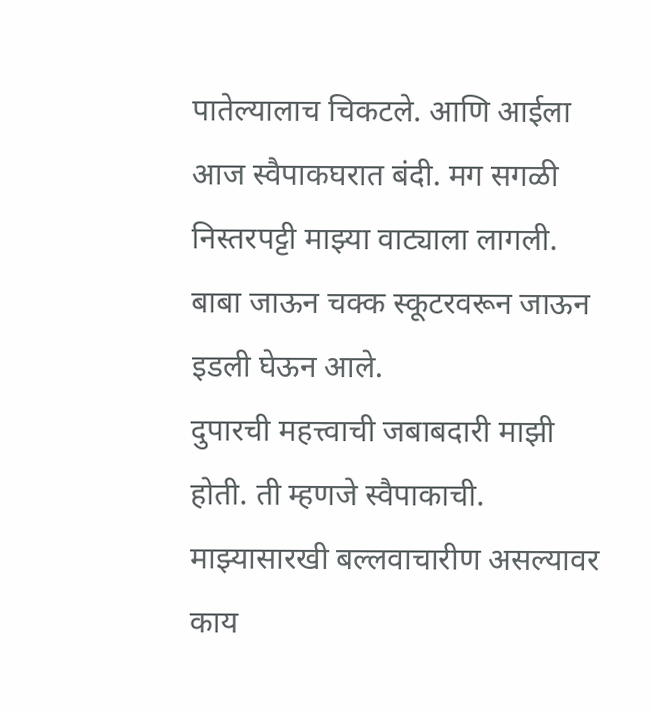पातेल्यालाच चिकटले. आणि आईला आज स्वैपाकघरात बंदी. मग सगळी निस्तरपट्टी माझ्या वाट्याला लागली. बाबा जाऊन चक्क स्कूटरवरून जाऊन इडली घेऊन आले.
दुपारची महत्त्वाची जबाबदारी माझी होती. ती म्हणजे स्वैपाकाची. माझ्यासारखी बल्लवाचारीण असल्यावर काय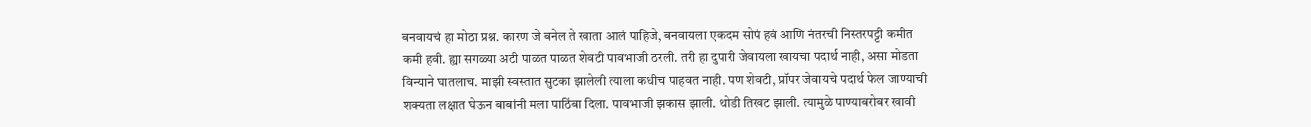बनवायचं हा मोठा प्रश्न. कारण जे बनेल ते खाता आलं पाहिजे, बनवायला एकदम सोपं हवं आणि नंतरची निस्तरपट्टी कमीत कमी हवी. ह्या सगळ्या अटी पाळत पाळत शेवटी पावभाजी ठरली. तरी हा दुपारी जेवायला खायचा पदार्थ नाही, असा मोडता विन्याने घातलाच. माझी स्वस्तात सुटका झालेली त्याला कधीच पाहवत नाही. पण शेवटी, प्रॉपर जेवायचे पदार्थ फेल जाण्याची शक्यता लक्षात घेऊन बाबांनी मला पाठिंबा दिला. पावभाजी झकास झाली. थोडी तिखट झाली. त्यामुळे पाण्याबरोबर खावी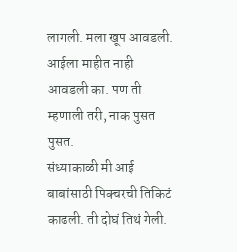लागली. मला खूप आवडली. आईला माहीत नाही आवडली का. पण ती म्हणाली तरी, नाक पुसत पुसत.
संध्याकाळी मी आई बाबांसाठी पिक्चरची तिकिटं काढली. ती दोघं तिथं गेली.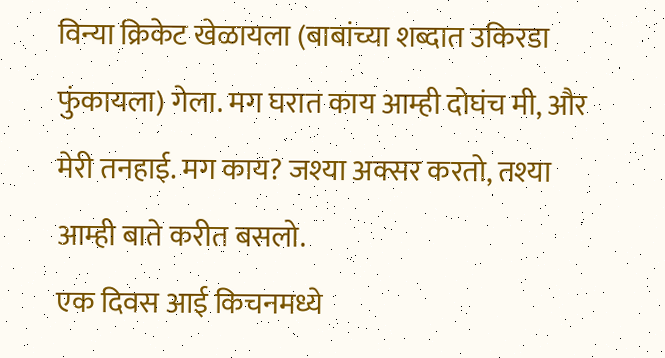विन्या क्रिकेट खेळायला (बाबांच्या शब्दात उकिरडा फुंकायला) गेला. मग घरात काय आम्ही दोघंच मी, और मेरी तनहाई. मग काय? जश्या अक्सर करतो, तश्या आम्ही बाते करीत बसलो.
एक दिवस आई किचनमध्ये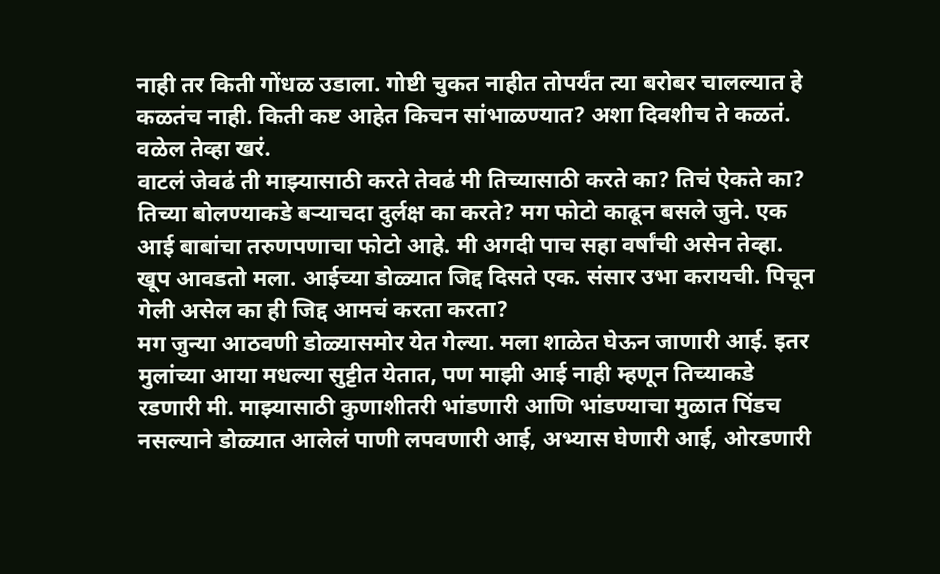नाही तर किती गोंधळ उडाला. गोष्टी चुकत नाहीत तोपर्यंत त्या बरोबर चालल्यात हे कळतंच नाही. किती कष्ट आहेत किचन सांभाळण्यात? अशा दिवशीच ते कळतं. वळेल तेव्हा खरं.
वाटलं जेवढं ती माझ्यासाठी करते तेवढं मी तिच्यासाठी करते का? तिचं ऐकते का? तिच्या बोलण्याकडे बऱ्याचदा दुर्लक्ष का करते? मग फोटो काढून बसले जुने. एक आई बाबांचा तरुणपणाचा फोटो आहे. मी अगदी पाच सहा वर्षांची असेन तेव्हा. खूप आवडतो मला. आईच्या डोळ्यात जिद्द दिसते एक. संसार उभा करायची. पिचून गेली असेल का ही जिद्द आमचं करता करता?
मग जुन्या आठवणी डोळ्यासमोर येत गेल्या. मला शाळेत घेऊन जाणारी आई. इतर मुलांच्या आया मधल्या सुट्टीत येतात, पण माझी आई नाही म्हणून तिच्याकडे रडणारी मी. माझ्यासाठी कुणाशीतरी भांडणारी आणि भांडण्याचा मुळात पिंडच नसल्याने डोळ्यात आलेलं पाणी लपवणारी आई, अभ्यास घेणारी आई, ओरडणारी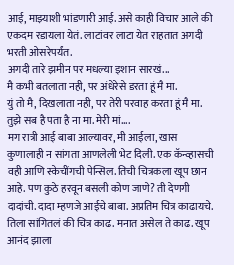आई, माझ्याशी भांडणारी आई. असे काही विचार आले की एकदम रडायला येतं. लाटांवर लाटा येत राहतात अगदी भरती ओसरेपर्यंत.
अगदी तारे झमीन पर मधल्या इशान सारखं...
मै कभी बतलाता नही, पर अंधेरेसे डरता हूं मै मा.
युं तो मै, दिखलाता नही, पर तेरी परवाह करता हूं मै मा.
तुझे सब है पता है ना मा. मेरी मां....
मग रात्री आई बाबा आल्यावर, मी आईला, खास कुणालाही न सांगता आणलेली भेट दिली. एक कॅन्व्हासची वही आणि स्केचींगची पेन्सिल. तिची चित्रकला खूप छान आहे. पण कुठे हरवून बसली कोण जाणे? ती देणगी दादांची. दादा म्हणजे आईचे बाबा. अप्रतिम चित्र काढायचे. तिला सांगितलं की चित्र काढ. मनात असेल ते काढ. खूप आनंद झाला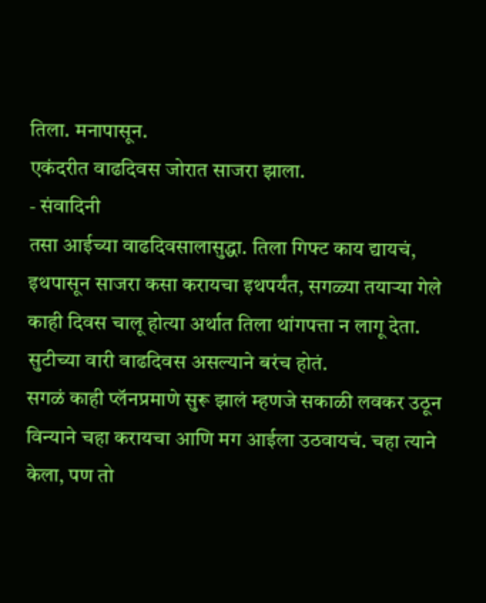तिला. मनापासून.
एकंदरीत वाढदिवस जोरात साजरा झाला.
- संवादिनी
तसा आईच्या वाढदिवसालासुद्धा. तिला गिफ्ट काय द्यायचं, इथपासून साजरा कसा करायचा इथपर्यंत, सगळ्या तयाऱ्या गेले काही दिवस चालू होत्या अर्थात तिला थांगपत्ता न लागू देता. सुटीच्या वारी वाढदिवस असल्याने बरंच होतं.
सगळं काही प्लॅनप्रमाणे सुरू झालं म्हणजे सकाळी लवकर उठून विन्याने चहा करायचा आणि मग आईला उठवायचं. चहा त्याने केला, पण तो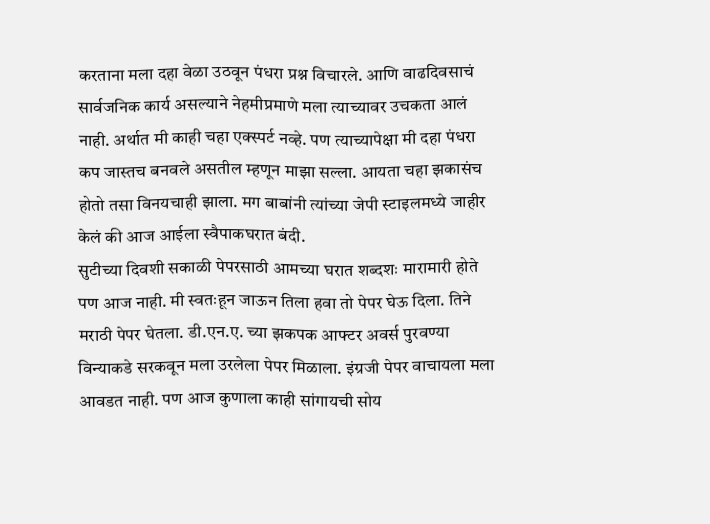करताना मला दहा वेळा उठवून पंधरा प्रश्न विचारले. आणि वाढदिवसाचं सार्वजनिक कार्य असल्याने नेहमीप्रमाणे मला त्याच्यावर उचकता आलं नाही. अर्थात मी काही चहा एक्स्पर्ट नव्हे. पण त्याच्यापेक्षा मी दहा पंधरा कप जास्तच बनवले असतील म्हणून माझा सल्ला. आयता चहा झकासंच होतो तसा विनयचाही झाला. मग बाबांनी त्यांच्या जेपी स्टाइलमध्ये जाहीर केलं की आज आईला स्वैपाकघरात बंदी.
सुटीच्या दिवशी सकाळी पेपरसाठी आमच्या घरात शब्दशः मारामारी होते पण आज नाही. मी स्वतःहून जाऊन तिला हवा तो पेपर घेऊ दिला. तिने मराठी पेपर घेतला. डी.एन.ए. च्या झकपक आफ्टर अवर्स पुरवण्या विन्याकडे सरकवून मला उरलेला पेपर मिळाला. इंग्रजी पेपर वाचायला मला आवडत नाही. पण आज कुणाला काही सांगायची सोय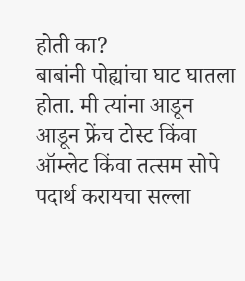होती का?
बाबांनी पोह्यांचा घाट घातला होता. मी त्यांना आडून आडून फ्रेंच टोस्ट किंवा ऑम्लेट किंवा तत्सम सोपे पदार्थ करायचा सल्ला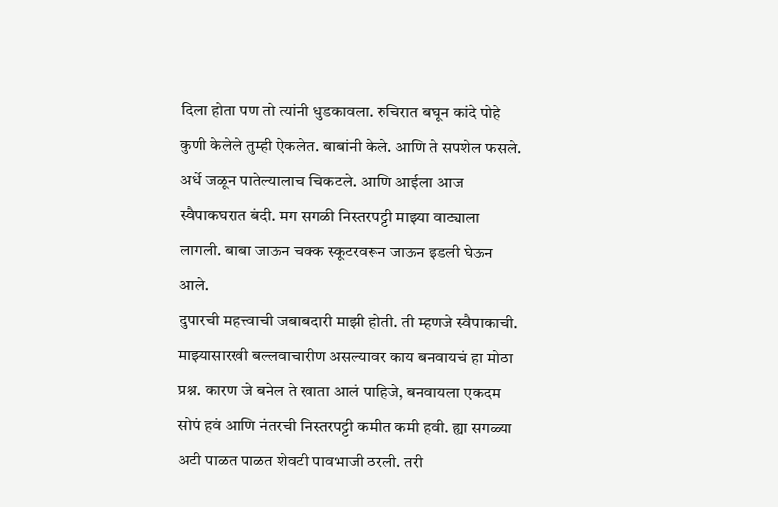दिला होता पण तो त्यांनी धुडकावला. रुचिरात बघून कांदे पोहे कुणी केलेले तुम्ही ऐकलेत. बाबांनी केले. आणि ते सपशेल फसले. अर्धे जळून पातेल्यालाच चिकटले. आणि आईला आज स्वैपाकघरात बंदी. मग सगळी निस्तरपट्टी माझ्या वाट्याला लागली. बाबा जाऊन चक्क स्कूटरवरून जाऊन इडली घेऊन आले.
दुपारची महत्त्वाची जबाबदारी माझी होती. ती म्हणजे स्वैपाकाची. माझ्यासारखी बल्लवाचारीण असल्यावर काय बनवायचं हा मोठा प्रश्न. कारण जे बनेल ते खाता आलं पाहिजे, बनवायला एकदम सोपं हवं आणि नंतरची निस्तरपट्टी कमीत कमी हवी. ह्या सगळ्या अटी पाळत पाळत शेवटी पावभाजी ठरली. तरी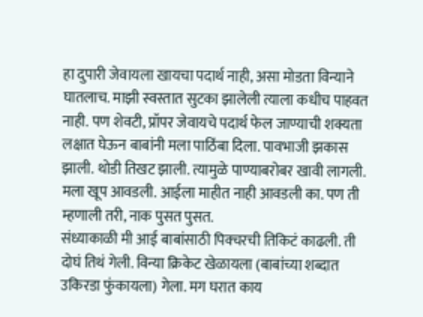हा दुपारी जेवायला खायचा पदार्थ नाही, असा मोडता विन्याने घातलाच. माझी स्वस्तात सुटका झालेली त्याला कधीच पाहवत नाही. पण शेवटी, प्रॉपर जेवायचे पदार्थ फेल जाण्याची शक्यता लक्षात घेऊन बाबांनी मला पाठिंबा दिला. पावभाजी झकास झाली. थोडी तिखट झाली. त्यामुळे पाण्याबरोबर खावी लागली. मला खूप आवडली. आईला माहीत नाही आवडली का. पण ती म्हणाली तरी, नाक पुसत पुसत.
संध्याकाळी मी आई बाबांसाठी पिक्चरची तिकिटं काढली. ती दोघं तिथं गेली. विन्या क्रिकेट खेळायला (बाबांच्या शब्दात उकिरडा फुंकायला) गेला. मग घरात काय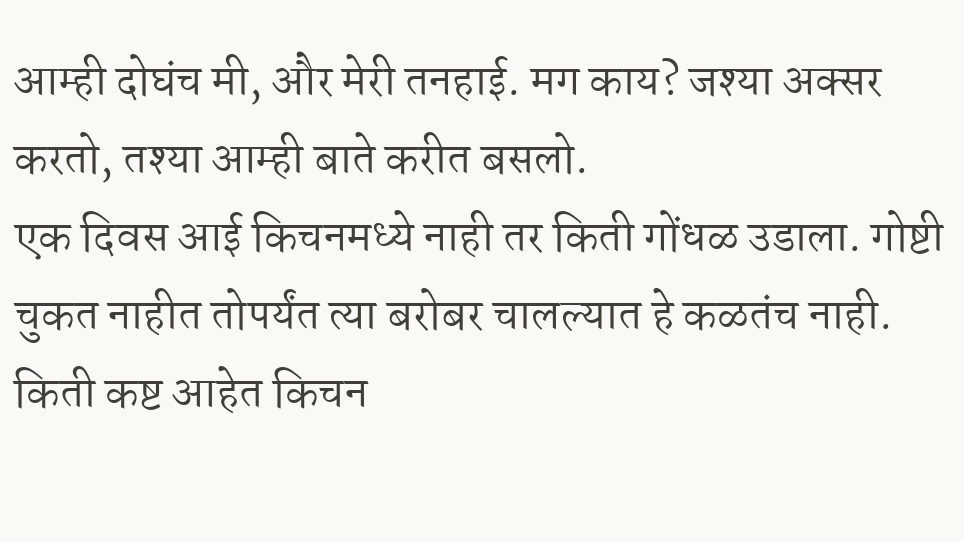आम्ही दोघंच मी, और मेरी तनहाई. मग काय? जश्या अक्सर करतो, तश्या आम्ही बाते करीत बसलो.
एक दिवस आई किचनमध्ये नाही तर किती गोंधळ उडाला. गोष्टी चुकत नाहीत तोपर्यंत त्या बरोबर चालल्यात हे कळतंच नाही. किती कष्ट आहेत किचन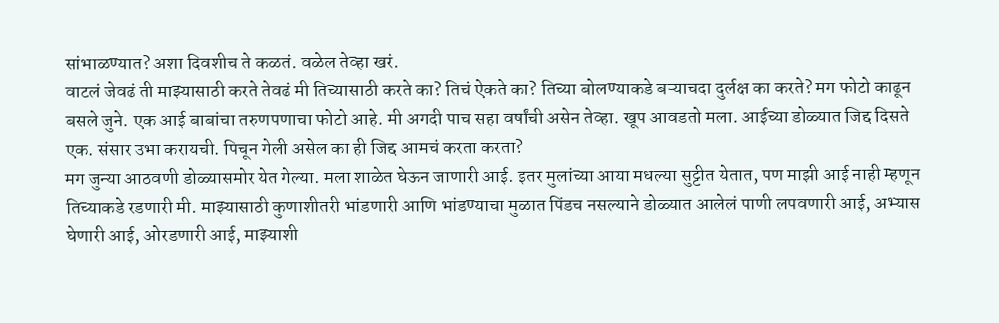सांभाळण्यात? अशा दिवशीच ते कळतं. वळेल तेव्हा खरं.
वाटलं जेवढं ती माझ्यासाठी करते तेवढं मी तिच्यासाठी करते का? तिचं ऐकते का? तिच्या बोलण्याकडे बऱ्याचदा दुर्लक्ष का करते? मग फोटो काढून बसले जुने. एक आई बाबांचा तरुणपणाचा फोटो आहे. मी अगदी पाच सहा वर्षांची असेन तेव्हा. खूप आवडतो मला. आईच्या डोळ्यात जिद्द दिसते एक. संसार उभा करायची. पिचून गेली असेल का ही जिद्द आमचं करता करता?
मग जुन्या आठवणी डोळ्यासमोर येत गेल्या. मला शाळेत घेऊन जाणारी आई. इतर मुलांच्या आया मधल्या सुट्टीत येतात, पण माझी आई नाही म्हणून तिच्याकडे रडणारी मी. माझ्यासाठी कुणाशीतरी भांडणारी आणि भांडण्याचा मुळात पिंडच नसल्याने डोळ्यात आलेलं पाणी लपवणारी आई, अभ्यास घेणारी आई, ओरडणारी आई, माझ्याशी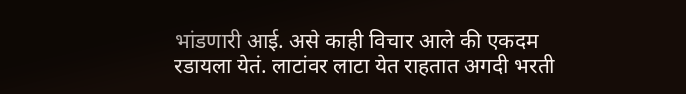भांडणारी आई. असे काही विचार आले की एकदम रडायला येतं. लाटांवर लाटा येत राहतात अगदी भरती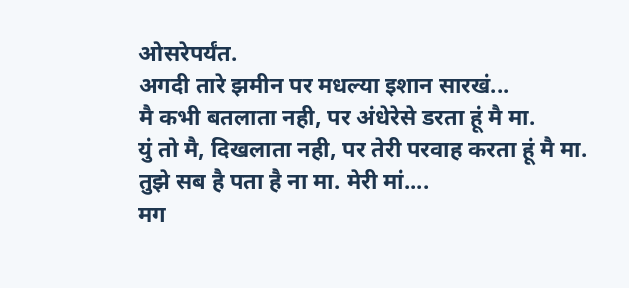ओसरेपर्यंत.
अगदी तारे झमीन पर मधल्या इशान सारखं...
मै कभी बतलाता नही, पर अंधेरेसे डरता हूं मै मा.
युं तो मै, दिखलाता नही, पर तेरी परवाह करता हूं मै मा.
तुझे सब है पता है ना मा. मेरी मां....
मग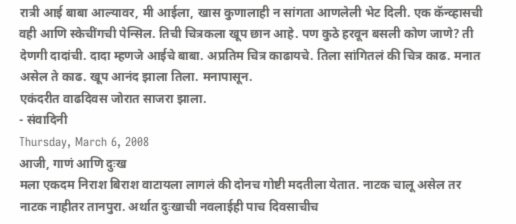रात्री आई बाबा आल्यावर, मी आईला, खास कुणालाही न सांगता आणलेली भेट दिली. एक कॅन्व्हासची वही आणि स्केचींगची पेन्सिल. तिची चित्रकला खूप छान आहे. पण कुठे हरवून बसली कोण जाणे? ती देणगी दादांची. दादा म्हणजे आईचे बाबा. अप्रतिम चित्र काढायचे. तिला सांगितलं की चित्र काढ. मनात असेल ते काढ. खूप आनंद झाला तिला. मनापासून.
एकंदरीत वाढदिवस जोरात साजरा झाला.
- संवादिनी
Thursday, March 6, 2008
आजी, गाणं आणि दुःख
मला एकदम निराश बिराश वाटायला लागलं की दोनच गोष्टी मदतीला येतात. नाटक चालू असेल तर नाटक नाहीतर तानपुरा. अर्थात दुःखाची नवलाईही पाच दिवसाचीच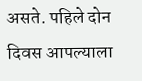असते. पहिले दोन दिवस आपल्याला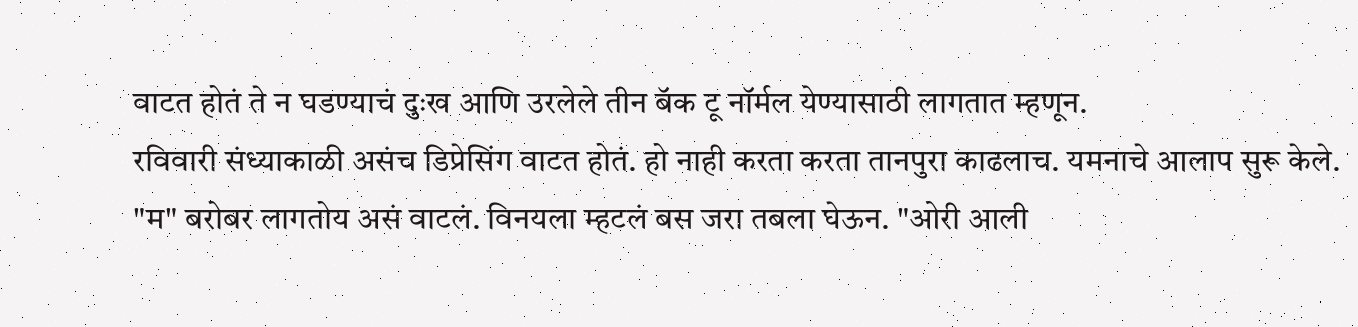वाटत होतं ते न घडण्याचं दुःख आणि उरलेले तीन बॅक टू नॉर्मल येण्यासाठी लागतात म्हणून.
रविवारी संध्याकाळी असंच डिप्रेसिंग वाटत होतं. हो नाही करता करता तानपुरा काढलाच. यमनाचे आलाप सुरू केले. "म" बरोबर लागतोय असं वाटलं. विनयला म्हटलं बस जरा तबला घेऊन. "ओरी आली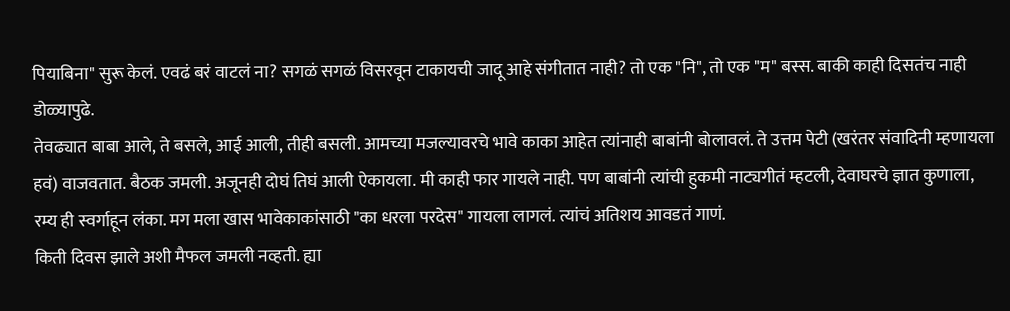पियाबिना" सुरू केलं. एवढं बरं वाटलं ना? सगळं सगळं विसरवून टाकायची जादू आहे संगीतात नाही? तो एक "नि", तो एक "म" बस्स. बाकी काही दिसतंच नाही डोळ्यापुढे.
तेवढ्यात बाबा आले, ते बसले, आई आली, तीही बसली. आमच्या मजल्यावरचे भावे काका आहेत त्यांनाही बाबांनी बोलावलं. ते उत्तम पेटी (खरंतर संवादिनी म्हणायला हवं) वाजवतात. बैठक जमली. अजूनही दोघं तिघं आली ऐकायला. मी काही फार गायले नाही. पण बाबांनी त्यांची हुकमी नाट्यगीतं म्हटली, देवाघरचे ज्ञात कुणाला, रम्य ही स्वर्गाहून लंका. मग मला खास भावेकाकांसाठी "का धरला परदेस" गायला लागलं. त्यांचं अतिशय आवडतं गाणं.
किती दिवस झाले अशी मैफल जमली नव्हती. ह्या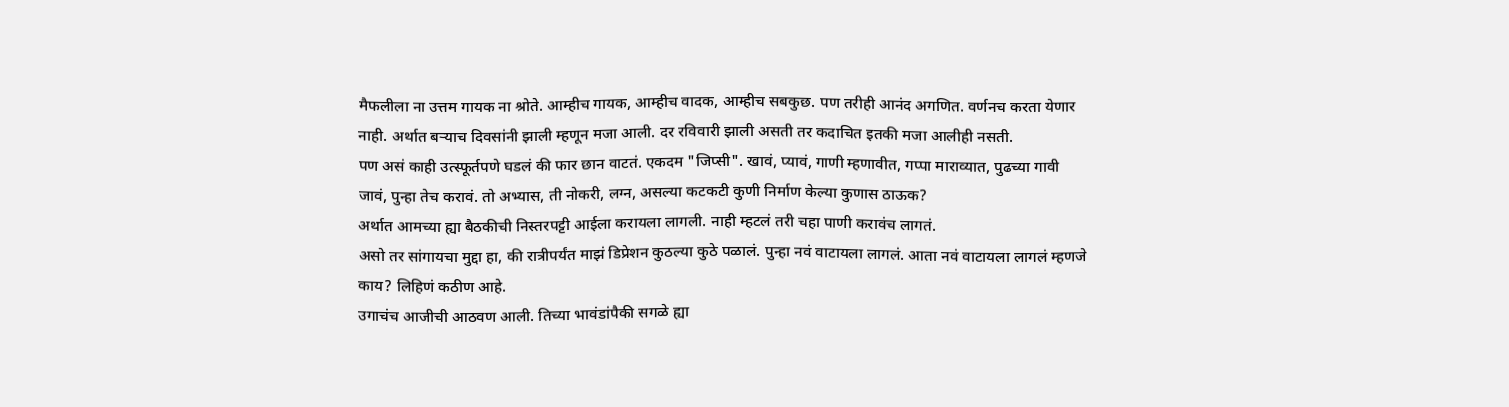मैफलीला ना उत्तम गायक ना श्रोते. आम्हीच गायक, आम्हीच वादक, आम्हीच सबकुछ. पण तरीही आनंद अगणित. वर्णनच करता येणार नाही. अर्थात बऱ्याच दिवसांनी झाली म्हणून मजा आली. दर रविवारी झाली असती तर कदाचित इतकी मजा आलीही नसती.
पण असं काही उत्स्फूर्तपणे घडलं की फार छान वाटतं. एकदम "जिप्सी". खावं, प्यावं, गाणी म्हणावीत, गप्पा माराव्यात, पुढच्या गावी जावं, पुन्हा तेच करावं. तो अभ्यास, ती नोकरी, लग्न, असल्या कटकटी कुणी निर्माण केल्या कुणास ठाऊक?
अर्थात आमच्या ह्या बैठकीची निस्तरपट्टी आईला करायला लागली. नाही म्हटलं तरी चहा पाणी करावंच लागतं.
असो तर सांगायचा मुद्दा हा, की रात्रीपर्यंत माझं डिप्रेशन कुठल्या कुठे पळालं. पुन्हा नवं वाटायला लागलं. आता नवं वाटायला लागलं म्हणजे काय? लिहिणं कठीण आहे.
उगाचंच आजीची आठवण आली. तिच्या भावंडांपैकी सगळे ह्या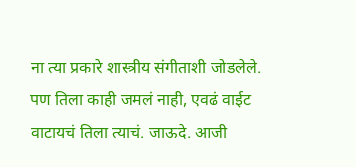ना त्या प्रकारे शास्त्रीय संगीताशी जोडलेले. पण तिला काही जमलं नाही, एवढं वाईट वाटायचं तिला त्याचं. जाऊदे. आजी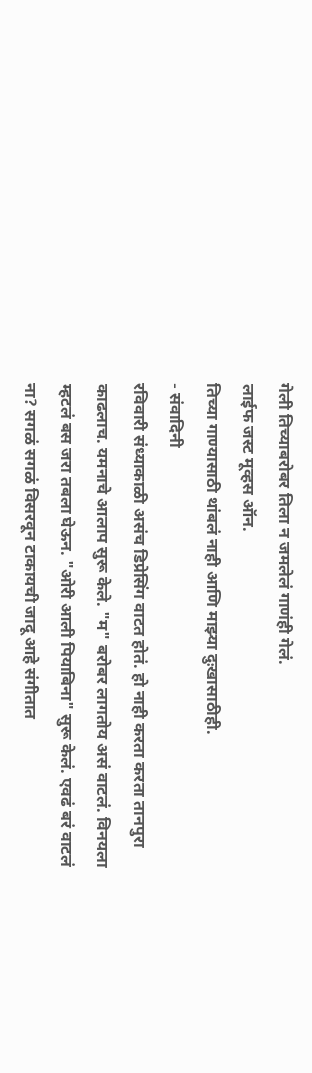गेली तिच्याबरोबर तिला न जमलेलं गाणंही गेलं.
लाईफ जस्ट मूव्हस ऑन.
तिच्या गाण्यासाठी थांबलं नाही आणि माझ्या दुःखासाठीही.
- संवादिनी
रविवारी संध्याकाळी असंच डिप्रेसिंग वाटत होतं. हो नाही करता करता तानपुरा काढलाच. यमनाचे आलाप सुरू केले. "म" बरोबर लागतोय असं वाटलं. विनयला म्हटलं बस जरा तबला घेऊन. "ओरी आली पियाबिना" सुरू केलं. एवढं बरं वाटलं ना? सगळं सगळं विसरवून टाकायची जादू आहे संगीतात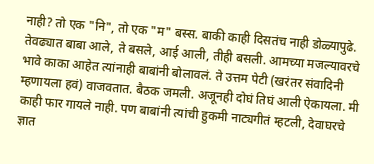नाही? तो एक "नि", तो एक "म" बस्स. बाकी काही दिसतंच नाही डोळ्यापुढे.
तेवढ्यात बाबा आले, ते बसले, आई आली, तीही बसली. आमच्या मजल्यावरचे भावे काका आहेत त्यांनाही बाबांनी बोलावलं. ते उत्तम पेटी (खरंतर संवादिनी म्हणायला हवं) वाजवतात. बैठक जमली. अजूनही दोघं तिघं आली ऐकायला. मी काही फार गायले नाही. पण बाबांनी त्यांची हुकमी नाट्यगीतं म्हटली, देवाघरचे ज्ञात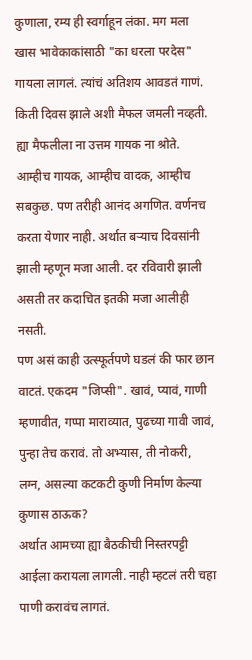कुणाला, रम्य ही स्वर्गाहून लंका. मग मला खास भावेकाकांसाठी "का धरला परदेस" गायला लागलं. त्यांचं अतिशय आवडतं गाणं.
किती दिवस झाले अशी मैफल जमली नव्हती. ह्या मैफलीला ना उत्तम गायक ना श्रोते. आम्हीच गायक, आम्हीच वादक, आम्हीच सबकुछ. पण तरीही आनंद अगणित. वर्णनच करता येणार नाही. अर्थात बऱ्याच दिवसांनी झाली म्हणून मजा आली. दर रविवारी झाली असती तर कदाचित इतकी मजा आलीही नसती.
पण असं काही उत्स्फूर्तपणे घडलं की फार छान वाटतं. एकदम "जिप्सी". खावं, प्यावं, गाणी म्हणावीत, गप्पा माराव्यात, पुढच्या गावी जावं, पुन्हा तेच करावं. तो अभ्यास, ती नोकरी, लग्न, असल्या कटकटी कुणी निर्माण केल्या कुणास ठाऊक?
अर्थात आमच्या ह्या बैठकीची निस्तरपट्टी आईला करायला लागली. नाही म्हटलं तरी चहा पाणी करावंच लागतं.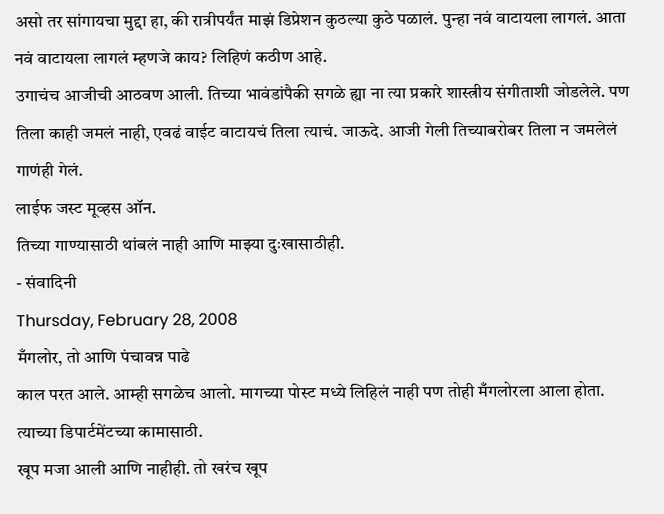असो तर सांगायचा मुद्दा हा, की रात्रीपर्यंत माझं डिप्रेशन कुठल्या कुठे पळालं. पुन्हा नवं वाटायला लागलं. आता नवं वाटायला लागलं म्हणजे काय? लिहिणं कठीण आहे.
उगाचंच आजीची आठवण आली. तिच्या भावंडांपैकी सगळे ह्या ना त्या प्रकारे शास्त्रीय संगीताशी जोडलेले. पण तिला काही जमलं नाही, एवढं वाईट वाटायचं तिला त्याचं. जाऊदे. आजी गेली तिच्याबरोबर तिला न जमलेलं गाणंही गेलं.
लाईफ जस्ट मूव्हस ऑन.
तिच्या गाण्यासाठी थांबलं नाही आणि माझ्या दुःखासाठीही.
- संवादिनी
Thursday, February 28, 2008
मँगलोर, तो आणि पंचावन्न पाढे
काल परत आले. आम्ही सगळेच आलो. मागच्या पोस्ट मध्ये लिहिलं नाही पण तोही मँगलोरला आला होता. त्याच्या डिपार्टमेंटच्या कामासाठी.
खूप मजा आली आणि नाहीही. तो खरंच खूप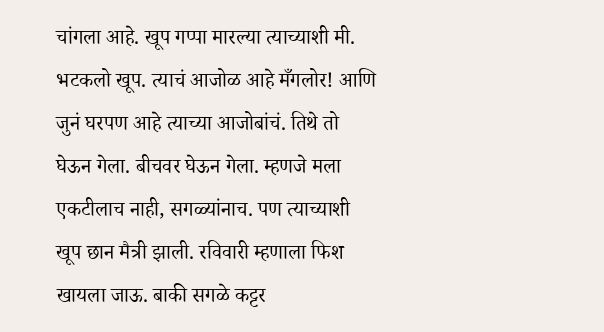चांगला आहे. खूप गप्पा मारल्या त्याच्याशी मी. भटकलो खूप. त्याचं आजोळ आहे मँगलोर! आणि जुनं घरपण आहे त्याच्या आजोबांचं. तिथे तो घेऊन गेला. बीचवर घेऊन गेला. म्हणजे मला एकटीलाच नाही, सगळ्यांनाच. पण त्याच्याशी खूप छान मैत्री झाली. रविवारी म्हणाला फिश खायला जाऊ. बाकी सगळे कट्टर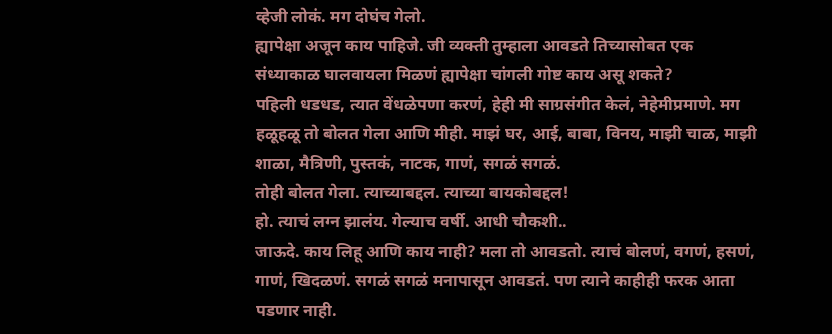व्हेजी लोकं. मग दोघंच गेलो.
ह्यापेक्षा अजून काय पाहिजे. जी व्यक्ती तुम्हाला आवडते तिच्यासोबत एक संध्याकाळ घालवायला मिळणं ह्यापेक्षा चांगली गोष्ट काय असू शकते?
पहिली धडधड, त्यात वेंधळेपणा करणं, हेही मी साग्रसंगीत केलं, नेहेमीप्रमाणे. मग हळूहळू तो बोलत गेला आणि मीही. माझं घर, आई, बाबा, विनय, माझी चाळ, माझी शाळा, मैत्रिणी, पुस्तकं, नाटक, गाणं, सगळं सगळं.
तोही बोलत गेला. त्याच्याबद्दल. त्याच्या बायकोबद्दल!
हो. त्याचं लग्न झालंय. गेल्याच वर्षी. आधी चौकशी..
जाऊदे. काय लिहू आणि काय नाही? मला तो आवडतो. त्याचं बोलणं, वगणं, हसणं, गाणं, खिदळणं. सगळं सगळं मनापासून आवडतं. पण त्याने काहीही फरक आता पडणार नाही.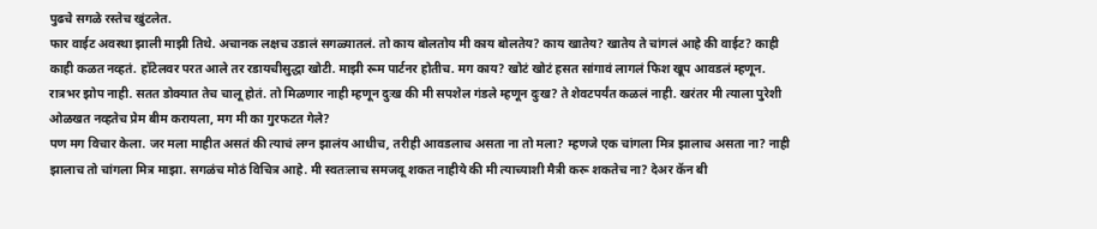पुढचे सगळे रस्तेच खुंटलेत.
फार वाईट अवस्था झाली माझी तिथे. अचानक लक्षच उडालं सगळ्यातलं. तो काय बोलतोय मी काय बोलतेय? काय खातेय? खातेय ते चांगलं आहे की वाईट? काही काही कळत नव्हतं. हॉटेलवर परत आले तर रडायचीसुद्धा खोटी. माझी रूम पार्टनर होतीच. मग काय? खोटं खोटं हसत सांगावं लागलं फिश खूप आवडलं म्हणून.
रात्रभर झोप नाही. सतत डोक्यात तेच चालू होतं. तो मिळणार नाही म्हणून दुःख की मी सपशेल गंडले म्हणून दुःख? ते शेवटपर्यंत कळलं नाही. खरंतर मी त्याला पुरेशी ओळखत नव्हतेच प्रेम बीम करायला, मग मी का गुरफटत गेले?
पण मग विचार केला. जर मला माहीत असतं की त्याचं लग्न झालंय आधीच, तरीही आवडलाच असता ना तो मला? म्हणजे एक चांगला मित्र झालाच असता ना? नाही झालाच तो चांगला मित्र माझा. सगळंच मोठं विचित्र आहे. मी स्वतःलाच समजवू शकत नाहीये की मी त्याच्याशी मैत्री करू शकतेच ना? देअर कॅन बी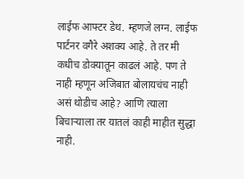लाईफ आफ्टर डेथ. म्हणजे लग्न. लाईफ पार्टनर वगैरे अशक्य आहे. ते तर मी कधीच डोक्यातून काढलं आहे. पण ते नाही म्हणून अजिबात बोलायचंच नाही असं थोडीच आहे? आणि त्याला बिचाऱ्याला तर यातलं काही माहीत सुद्धा नाही.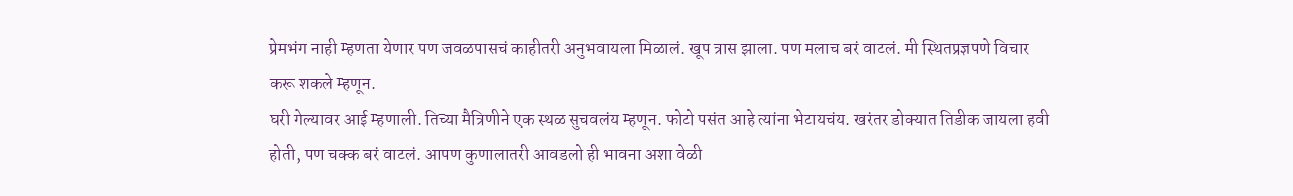प्रेमभंग नाही म्हणता येणार पण जवळपासचं काहीतरी अनुभवायला मिळालं. खूप त्रास झाला. पण मलाच बरं वाटलं. मी स्थितप्रज्ञपणे विचार करू शकले म्हणून.
घरी गेल्यावर आई म्हणाली. तिच्या मैत्रिणीने एक स्थळ सुचवलंय म्हणून. फोटो पसंत आहे त्यांना भेटायचंय. खरंतर डोक्यात तिडीक जायला हवी होती, पण चक्क बरं वाटलं. आपण कुणालातरी आवडलो ही भावना अशा वेळी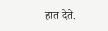हात देते.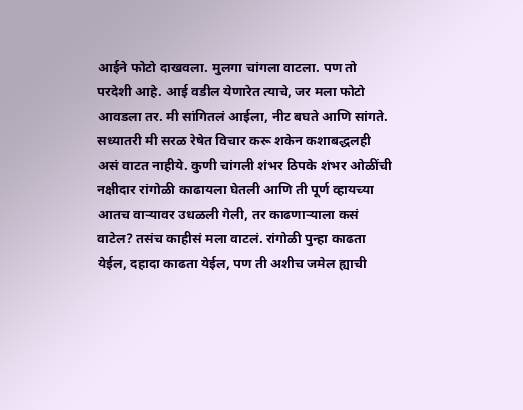आईने फोटो दाखवला. मुलगा चांगला वाटला. पण तो परदेशी आहे. आई वडील येणारेत त्याचे, जर मला फोटो आवडला तर. मी सांगितलं आईला, नीट बघते आणि सांगते.
सध्यातरी मी सरळ रेषेत विचार करू शकेन कशाबद्धलही असं वाटत नाहीये. कुणी चांगली शंभर ठिपके शंभर ओळींची नक्षीदार रांगोळी काढायला घेतली आणि ती पूर्ण व्हायच्या आतच वाऱ्यावर उधळली गेली, तर काढणाऱ्याला कसं वाटेल? तसंच काहीसं मला वाटलं. रांगोळी पुन्हा काढता येईल, दहादा काढता येईल, पण ती अशीच जमेल ह्याची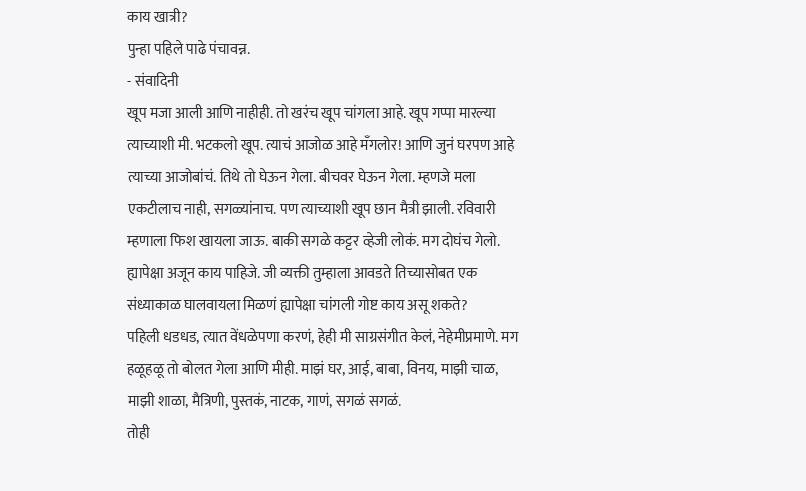काय खात्री?
पुन्हा पहिले पाढे पंचावन्न.
- संवादिनी
खूप मजा आली आणि नाहीही. तो खरंच खूप चांगला आहे. खूप गप्पा मारल्या त्याच्याशी मी. भटकलो खूप. त्याचं आजोळ आहे मँगलोर! आणि जुनं घरपण आहे त्याच्या आजोबांचं. तिथे तो घेऊन गेला. बीचवर घेऊन गेला. म्हणजे मला एकटीलाच नाही, सगळ्यांनाच. पण त्याच्याशी खूप छान मैत्री झाली. रविवारी म्हणाला फिश खायला जाऊ. बाकी सगळे कट्टर व्हेजी लोकं. मग दोघंच गेलो.
ह्यापेक्षा अजून काय पाहिजे. जी व्यक्ती तुम्हाला आवडते तिच्यासोबत एक संध्याकाळ घालवायला मिळणं ह्यापेक्षा चांगली गोष्ट काय असू शकते?
पहिली धडधड, त्यात वेंधळेपणा करणं, हेही मी साग्रसंगीत केलं, नेहेमीप्रमाणे. मग हळूहळू तो बोलत गेला आणि मीही. माझं घर, आई, बाबा, विनय, माझी चाळ, माझी शाळा, मैत्रिणी, पुस्तकं, नाटक, गाणं, सगळं सगळं.
तोही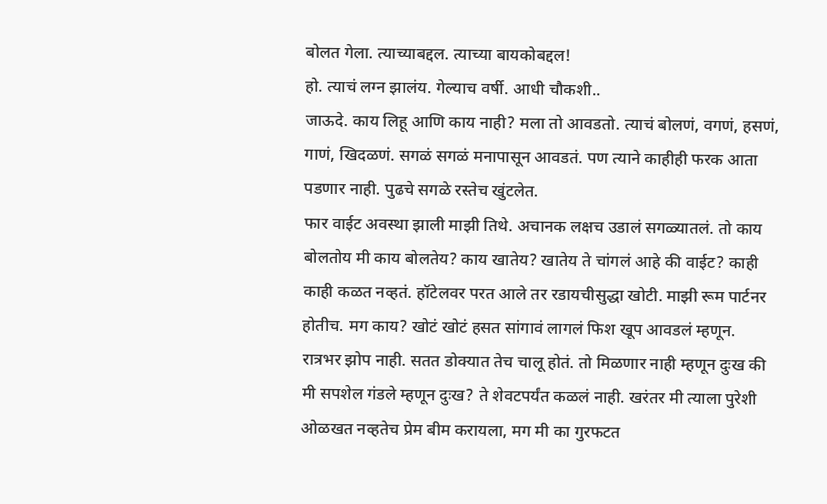बोलत गेला. त्याच्याबद्दल. त्याच्या बायकोबद्दल!
हो. त्याचं लग्न झालंय. गेल्याच वर्षी. आधी चौकशी..
जाऊदे. काय लिहू आणि काय नाही? मला तो आवडतो. त्याचं बोलणं, वगणं, हसणं, गाणं, खिदळणं. सगळं सगळं मनापासून आवडतं. पण त्याने काहीही फरक आता पडणार नाही. पुढचे सगळे रस्तेच खुंटलेत.
फार वाईट अवस्था झाली माझी तिथे. अचानक लक्षच उडालं सगळ्यातलं. तो काय बोलतोय मी काय बोलतेय? काय खातेय? खातेय ते चांगलं आहे की वाईट? काही काही कळत नव्हतं. हॉटेलवर परत आले तर रडायचीसुद्धा खोटी. माझी रूम पार्टनर होतीच. मग काय? खोटं खोटं हसत सांगावं लागलं फिश खूप आवडलं म्हणून.
रात्रभर झोप नाही. सतत डोक्यात तेच चालू होतं. तो मिळणार नाही म्हणून दुःख की मी सपशेल गंडले म्हणून दुःख? ते शेवटपर्यंत कळलं नाही. खरंतर मी त्याला पुरेशी ओळखत नव्हतेच प्रेम बीम करायला, मग मी का गुरफटत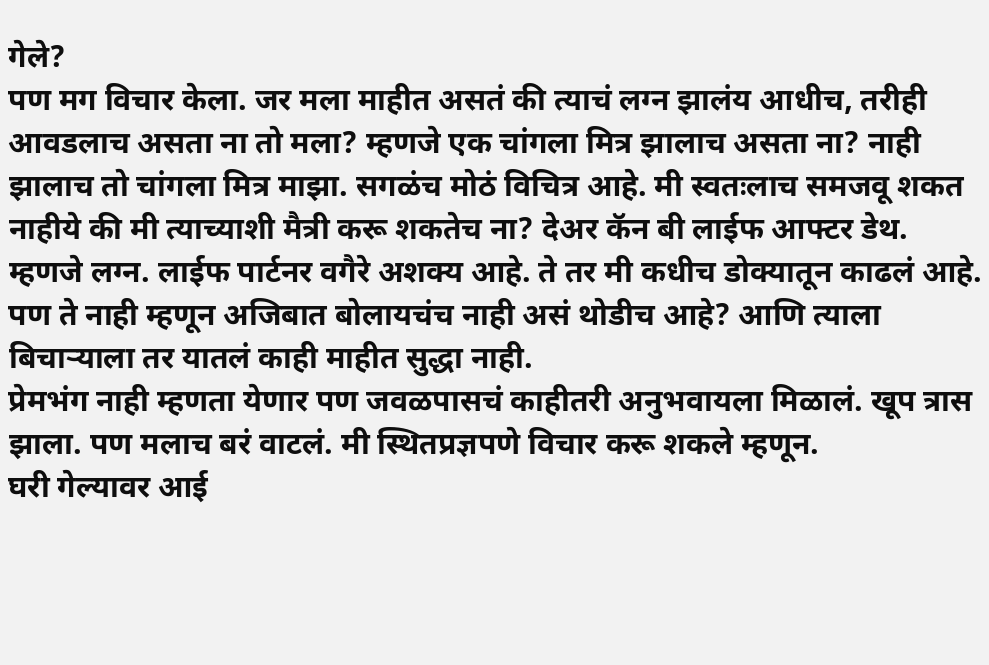गेले?
पण मग विचार केला. जर मला माहीत असतं की त्याचं लग्न झालंय आधीच, तरीही आवडलाच असता ना तो मला? म्हणजे एक चांगला मित्र झालाच असता ना? नाही झालाच तो चांगला मित्र माझा. सगळंच मोठं विचित्र आहे. मी स्वतःलाच समजवू शकत नाहीये की मी त्याच्याशी मैत्री करू शकतेच ना? देअर कॅन बी लाईफ आफ्टर डेथ. म्हणजे लग्न. लाईफ पार्टनर वगैरे अशक्य आहे. ते तर मी कधीच डोक्यातून काढलं आहे. पण ते नाही म्हणून अजिबात बोलायचंच नाही असं थोडीच आहे? आणि त्याला बिचाऱ्याला तर यातलं काही माहीत सुद्धा नाही.
प्रेमभंग नाही म्हणता येणार पण जवळपासचं काहीतरी अनुभवायला मिळालं. खूप त्रास झाला. पण मलाच बरं वाटलं. मी स्थितप्रज्ञपणे विचार करू शकले म्हणून.
घरी गेल्यावर आई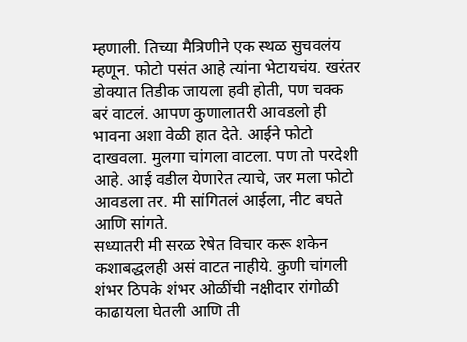म्हणाली. तिच्या मैत्रिणीने एक स्थळ सुचवलंय म्हणून. फोटो पसंत आहे त्यांना भेटायचंय. खरंतर डोक्यात तिडीक जायला हवी होती, पण चक्क बरं वाटलं. आपण कुणालातरी आवडलो ही भावना अशा वेळी हात देते. आईने फोटो दाखवला. मुलगा चांगला वाटला. पण तो परदेशी आहे. आई वडील येणारेत त्याचे, जर मला फोटो आवडला तर. मी सांगितलं आईला, नीट बघते आणि सांगते.
सध्यातरी मी सरळ रेषेत विचार करू शकेन कशाबद्धलही असं वाटत नाहीये. कुणी चांगली शंभर ठिपके शंभर ओळींची नक्षीदार रांगोळी काढायला घेतली आणि ती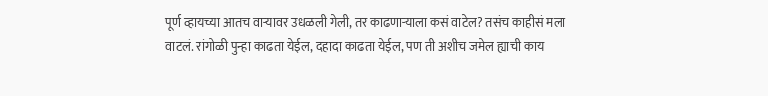पूर्ण व्हायच्या आतच वाऱ्यावर उधळली गेली, तर काढणाऱ्याला कसं वाटेल? तसंच काहीसं मला वाटलं. रांगोळी पुन्हा काढता येईल, दहादा काढता येईल, पण ती अशीच जमेल ह्याची काय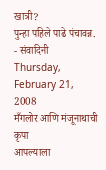खात्री?
पुन्हा पहिले पाढे पंचावन्न.
- संवादिनी
Thursday, February 21, 2008
मँगलोर आणि मंजूनाथाची कृपा
आपल्याला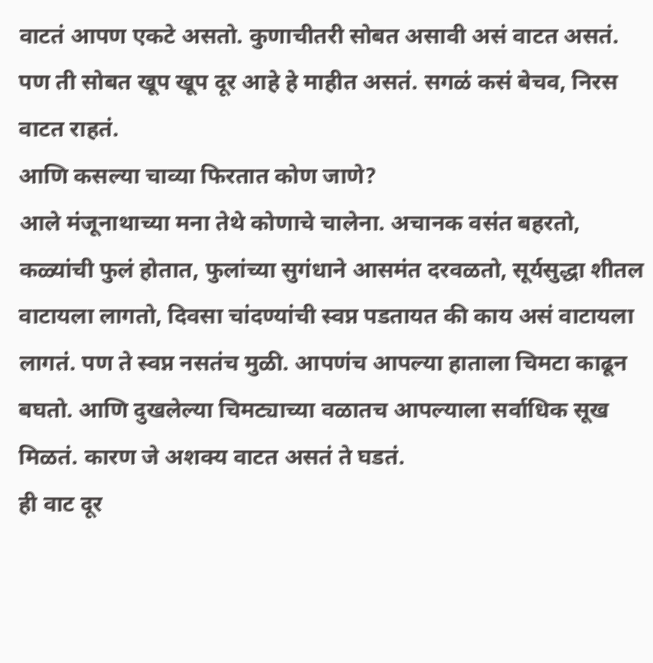वाटतं आपण एकटे असतो. कुणाचीतरी सोबत असावी असं वाटत असतं. पण ती सोबत खूप खूप दूर आहे हे माहीत असतं. सगळं कसं बेचव, निरस वाटत राहतं.
आणि कसल्या चाव्या फिरतात कोण जाणे?
आले मंजूनाथाच्या मना तेथे कोणाचे चालेना. अचानक वसंत बहरतो, कळ्यांची फुलं होतात, फुलांच्या सुगंधाने आसमंत दरवळतो, सूर्यसुद्धा शीतल वाटायला लागतो, दिवसा चांदण्यांची स्वप्न पडतायत की काय असं वाटायला लागतं. पण ते स्वप्न नसतंच मुळी. आपणंच आपल्या हाताला चिमटा काढून बघतो. आणि दुखलेल्या चिमट्याच्या वळातच आपल्याला सर्वाधिक सूख मिळतं. कारण जे अशक्य वाटत असतं ते घडतं.
ही वाट दूर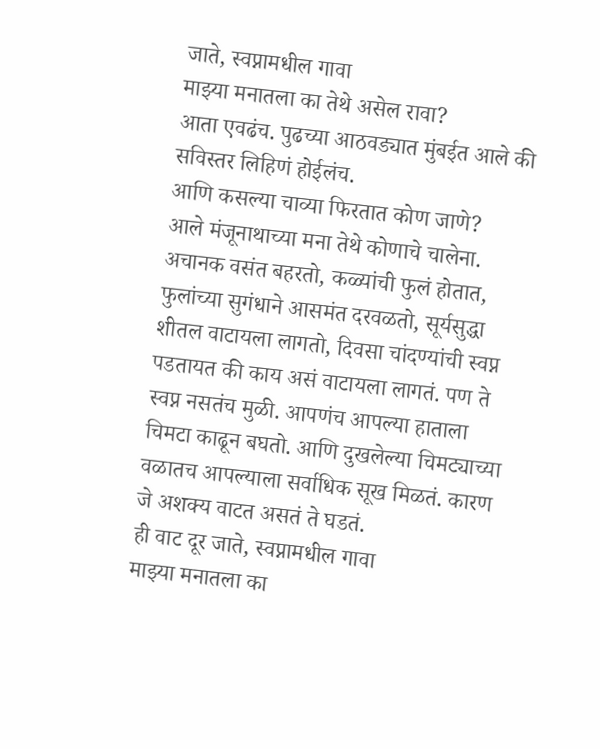जाते, स्वप्नामधील गावा
माझ्या मनातला का तेथे असेल रावा?
आता एवढंच. पुढच्या आठवड्यात मुंबईत आले की सविस्तर लिहिणं होईलंच.
आणि कसल्या चाव्या फिरतात कोण जाणे?
आले मंजूनाथाच्या मना तेथे कोणाचे चालेना. अचानक वसंत बहरतो, कळ्यांची फुलं होतात, फुलांच्या सुगंधाने आसमंत दरवळतो, सूर्यसुद्धा शीतल वाटायला लागतो, दिवसा चांदण्यांची स्वप्न पडतायत की काय असं वाटायला लागतं. पण ते स्वप्न नसतंच मुळी. आपणंच आपल्या हाताला चिमटा काढून बघतो. आणि दुखलेल्या चिमट्याच्या वळातच आपल्याला सर्वाधिक सूख मिळतं. कारण जे अशक्य वाटत असतं ते घडतं.
ही वाट दूर जाते, स्वप्नामधील गावा
माझ्या मनातला का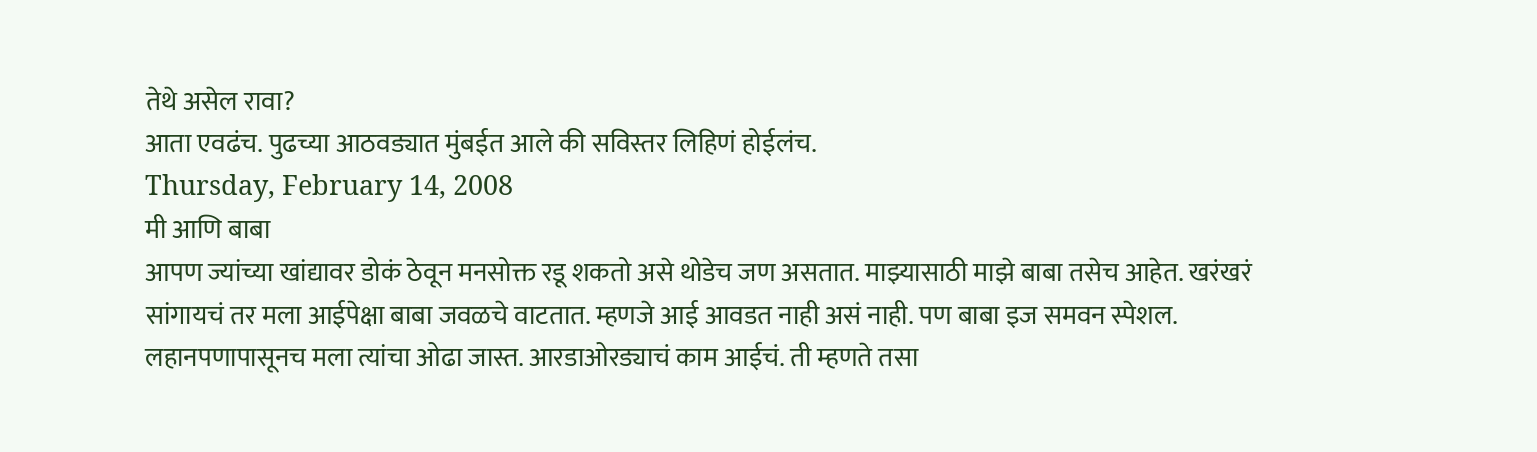तेथे असेल रावा?
आता एवढंच. पुढच्या आठवड्यात मुंबईत आले की सविस्तर लिहिणं होईलंच.
Thursday, February 14, 2008
मी आणि बाबा
आपण ज्यांच्या खांद्यावर डोकं ठेवून मनसोक्त रडू शकतो असे थोडेच जण असतात. माझ्यासाठी माझे बाबा तसेच आहेत. खरंखरं सांगायचं तर मला आईपेक्षा बाबा जवळचे वाटतात. म्हणजे आई आवडत नाही असं नाही. पण बाबा इज समवन स्पेशल. लहानपणापासूनच मला त्यांचा ओढा जास्त. आरडाओरड्याचं काम आईचं. ती म्हणते तसा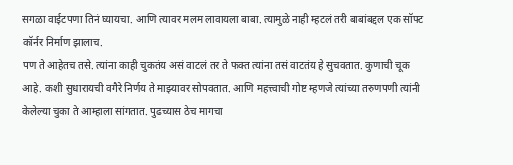सगळा वाईटपणा तिनं घ्यायचा. आणि त्यावर मलम लावायला बाबा. त्यामुळे नाही म्हटलं तरी बाबांबद्दल एक सॉफ्ट कॉर्नर निर्माण झालाच.
पण ते आहेतच तसे. त्यांना काही चुकतंय असं वाटलं तर ते फक्त त्यांना तसं वाटतंय हे सुचवतात. कुणाची चूक आहे. कशी सुधारायची वगैरे निर्णय ते माझ्यावर सोपवतात. आणि महत्त्वाची गोष्ट म्हणजे त्यांच्या तरुणपणी त्यांनी केलेल्या चुका ते आम्हाला सांगतात. पुढच्यास ठेच मागचा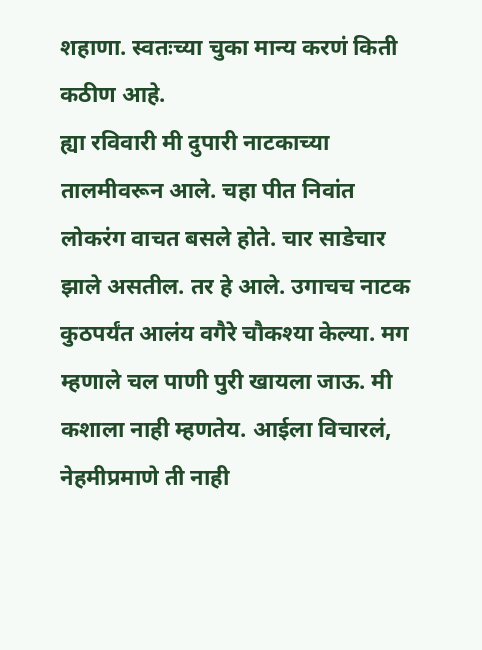शहाणा. स्वतःच्या चुका मान्य करणं किती कठीण आहे.
ह्या रविवारी मी दुपारी नाटकाच्या तालमीवरून आले. चहा पीत निवांत लोकरंग वाचत बसले होते. चार साडेचार झाले असतील. तर हे आले. उगाचच नाटक कुठपर्यंत आलंय वगैरे चौकश्या केल्या. मग म्हणाले चल पाणी पुरी खायला जाऊ. मी कशाला नाही म्हणतेय. आईला विचारलं, नेहमीप्रमाणे ती नाही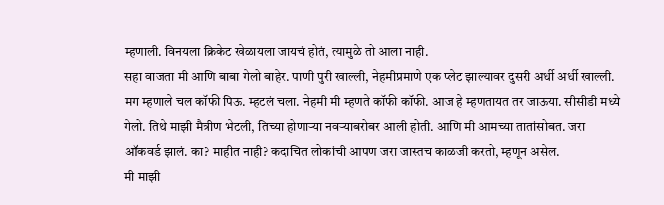म्हणाली. विनयला क्रिकेट खेळायला जायचं होतं, त्यामुळे तो आला नाही.
सहा वाजता मी आणि बाबा गेलो बाहेर. पाणी पुरी खाल्ली, नेहमीप्रमाणे एक प्लेट झाल्यावर दुसरी अर्धी अर्धी खाल्ली. मग म्हणाले चल कॉफी पिऊ. म्हटलं चला. नेहमी मी म्हणते कॉफी कॉफी. आज हे म्हणतायत तर जाऊया. सीसीडी मध्ये गेलो. तिथे माझी मैत्रीण भेटली, तिच्या होणाऱ्या नवऱ्याबरोबर आली होती. आणि मी आमच्या तातांसोबत. जरा ऑकवर्ड झालं. का? माहीत नाही? कदाचित लोकांची आपण जरा जास्तच काळजी करतो, म्हणून असेल.
मी माझी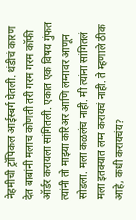नेहमीची ट्रॉपिकल आईस्बर्ग घेतली. थंडीचं कारण देत बाबांनी मलाच कोणती तरी गरम गरम कॉफी ऑर्डर करायला सांगितली. एकात एक विषय गुंफत त्यांनी तो माझ्या करिअर आणि लग्नावर आणून सोडला. मला कळलंच नाही. मी त्यांना सांगितलं मला इतक्यात लग्न करायचं नाही. ते म्हणाले ठीक आहे, कधी करायचंय?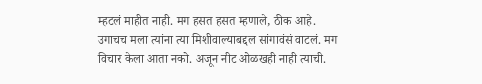म्हटलं माहीत नाही. मग हसत हसत म्हणाले, ठीक आहे.
उगाचच मला त्यांना त्या मिशीवाल्याबद्दल सांगावंसं वाटलं. मग विचार केला आता नको. अजून नीट ओळखही नाही त्याची.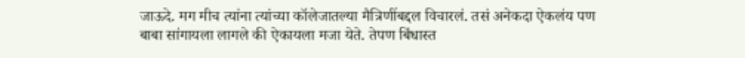जाऊदे. मग मीच त्यांना त्यांच्या कॉलेजातल्या मैत्रिणींबद्दल विचारलं. तसं अनेकदा ऐकलंय पण बाबा सांगायला लागले की ऐकायला मजा येते. तेपण बिंधास्त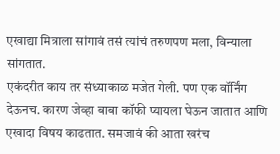एखाद्या मित्राला सांगावं तसं त्यांचं तरुणपण मला, विन्याला सांगतात.
एकंदरीत काय तर संध्याकाळ मजेत गेली. पण एक वॉर्निंग देऊनच. कारण जेव्हा बाबा कॉफी प्यायला घेऊन जातात आणि एखादा विषय काढतात. समजावं की आता खरंच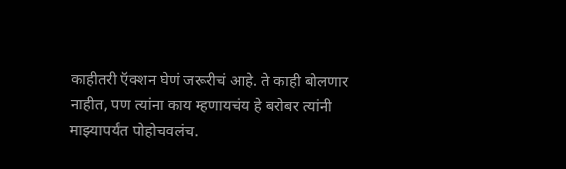काहीतरी ऍक्शन घेणं जरूरीचं आहे. ते काही बोलणार नाहीत, पण त्यांना काय म्हणायचंय हे बरोबर त्यांनी माझ्यापर्यंत पोहोचवलंच.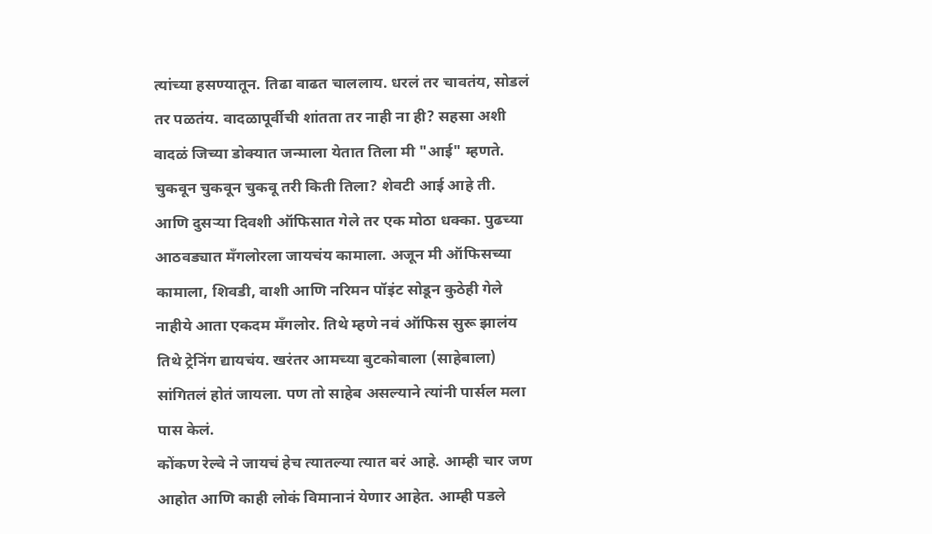त्यांच्या हसण्यातून. तिढा वाढत चाललाय. धरलं तर चावतंय, सोडलं तर पळतंय. वादळापूर्वीची शांतता तर नाही ना ही? सहसा अशी वादळं जिच्या डोक्यात जन्माला येतात तिला मी "आई" म्हणते. चुकवून चुकवून चुकवू तरी किती तिला? शेवटी आई आहे ती.
आणि दुसऱ्या दिवशी ऑफिसात गेले तर एक मोठा धक्का. पुढच्या आठवड्यात मँगलोरला जायचंय कामाला. अजून मी ऑफिसच्या कामाला, शिवडी, वाशी आणि नरिमन पॉइंट सोडून कुठेही गेले नाहीये आता एकदम मँगलोर. तिथे म्हणे नवं ऑफिस सुरू झालंय तिथे ट्रेनिंग द्यायचंय. खरंतर आमच्या बुटकोबाला (साहेबाला) सांगितलं होतं जायला. पण तो साहेब असल्याने त्यांनी पार्सल मला पास केलं.
कोंकण रेल्वे ने जायचं हेच त्यातल्या त्यात बरं आहे. आम्ही चार जण आहोत आणि काही लोकं विमानानं येणार आहेत. आम्ही पडले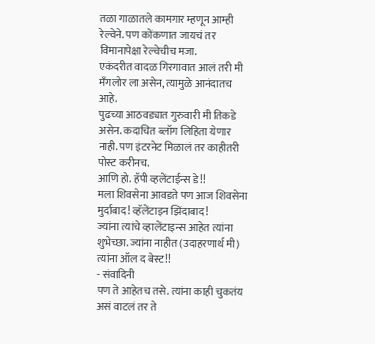तळा गाळातले कामगार म्हणून आम्ही रेल्वेने. पण कोंकणात जायचं तर विमानापेक्षा रेल्वेचीच मजा.
एकंदरीत वादळ गिरगावात आलं तरी मी मँगलोर ला असेन, त्यामुळे आनंदातच आहे.
पुढच्या आठवड्यात गुरुवारी मी तिकडे असेन. कदाचित ब्लॉग लिहिता येणार नाही. पण इंटरनेट मिळालं तर काहीतरी पोस्ट करीनच.
आणि हो. हॅपी व्हलेंटाईन्स डे!!
मला शिवसेना आवडते पण आज शिवसेना मुर्दाबाद! व्हॅलेंटाइन झिंदाबाद!
ज्यांना त्यांचे व्हालेंटाइन्स आहेत त्यांना शुभेच्छा. ज्यांना नाहीत (उदाहरणार्थ मी) त्यांना ऑल द बेस्ट!!
- संवादिनी
पण ते आहेतच तसे. त्यांना काही चुकतंय असं वाटलं तर ते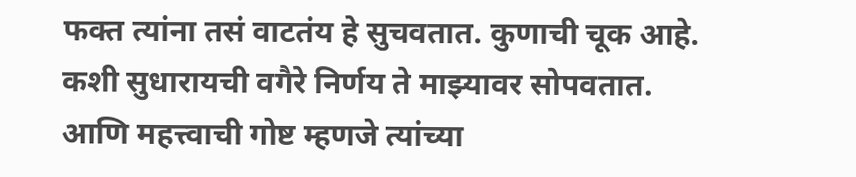फक्त त्यांना तसं वाटतंय हे सुचवतात. कुणाची चूक आहे. कशी सुधारायची वगैरे निर्णय ते माझ्यावर सोपवतात. आणि महत्त्वाची गोष्ट म्हणजे त्यांच्या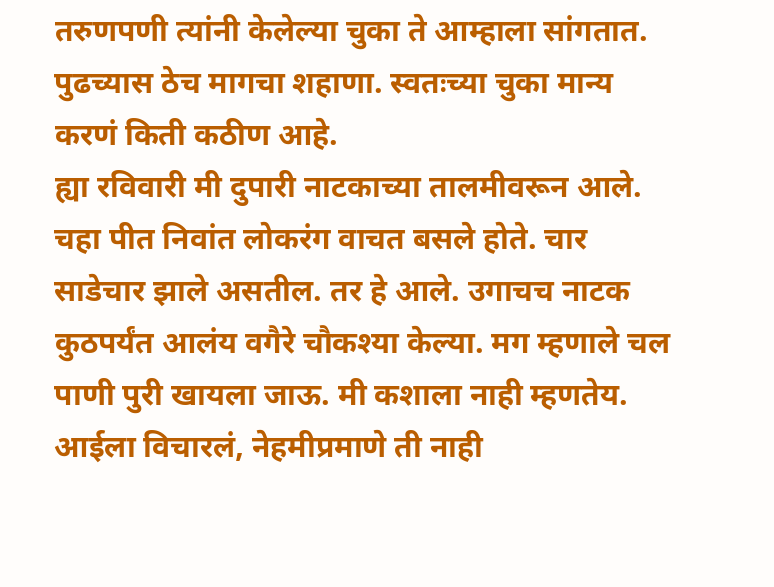तरुणपणी त्यांनी केलेल्या चुका ते आम्हाला सांगतात. पुढच्यास ठेच मागचा शहाणा. स्वतःच्या चुका मान्य करणं किती कठीण आहे.
ह्या रविवारी मी दुपारी नाटकाच्या तालमीवरून आले. चहा पीत निवांत लोकरंग वाचत बसले होते. चार साडेचार झाले असतील. तर हे आले. उगाचच नाटक कुठपर्यंत आलंय वगैरे चौकश्या केल्या. मग म्हणाले चल पाणी पुरी खायला जाऊ. मी कशाला नाही म्हणतेय. आईला विचारलं, नेहमीप्रमाणे ती नाही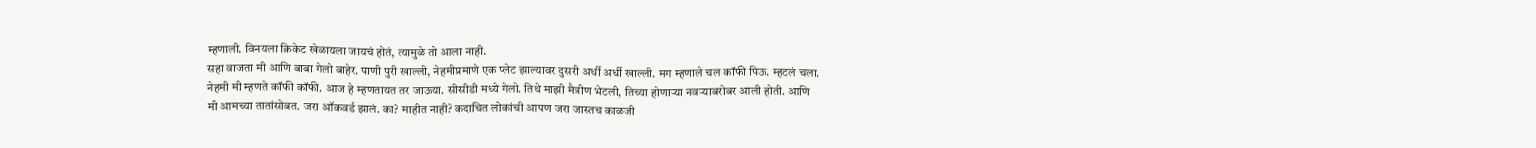म्हणाली. विनयला क्रिकेट खेळायला जायचं होतं, त्यामुळे तो आला नाही.
सहा वाजता मी आणि बाबा गेलो बाहेर. पाणी पुरी खाल्ली, नेहमीप्रमाणे एक प्लेट झाल्यावर दुसरी अर्धी अर्धी खाल्ली. मग म्हणाले चल कॉफी पिऊ. म्हटलं चला. नेहमी मी म्हणते कॉफी कॉफी. आज हे म्हणतायत तर जाऊया. सीसीडी मध्ये गेलो. तिथे माझी मैत्रीण भेटली, तिच्या होणाऱ्या नवऱ्याबरोबर आली होती. आणि मी आमच्या तातांसोबत. जरा ऑकवर्ड झालं. का? माहीत नाही? कदाचित लोकांची आपण जरा जास्तच काळजी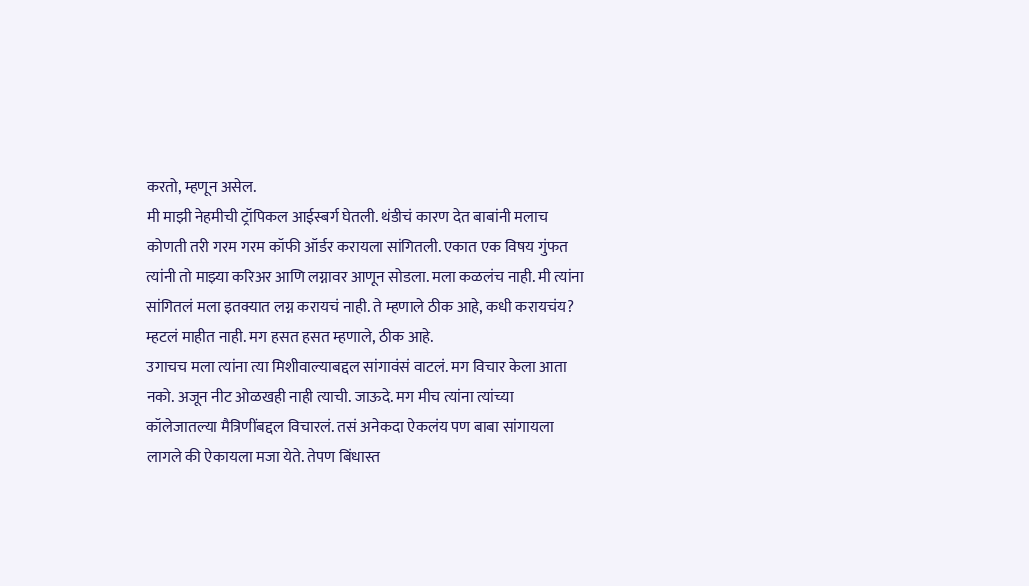करतो, म्हणून असेल.
मी माझी नेहमीची ट्रॉपिकल आईस्बर्ग घेतली. थंडीचं कारण देत बाबांनी मलाच कोणती तरी गरम गरम कॉफी ऑर्डर करायला सांगितली. एकात एक विषय गुंफत त्यांनी तो माझ्या करिअर आणि लग्नावर आणून सोडला. मला कळलंच नाही. मी त्यांना सांगितलं मला इतक्यात लग्न करायचं नाही. ते म्हणाले ठीक आहे, कधी करायचंय? म्हटलं माहीत नाही. मग हसत हसत म्हणाले, ठीक आहे.
उगाचच मला त्यांना त्या मिशीवाल्याबद्दल सांगावंसं वाटलं. मग विचार केला आता नको. अजून नीट ओळखही नाही त्याची. जाऊदे. मग मीच त्यांना त्यांच्या कॉलेजातल्या मैत्रिणींबद्दल विचारलं. तसं अनेकदा ऐकलंय पण बाबा सांगायला लागले की ऐकायला मजा येते. तेपण बिंधास्त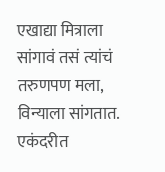एखाद्या मित्राला सांगावं तसं त्यांचं तरुणपण मला, विन्याला सांगतात.
एकंदरीत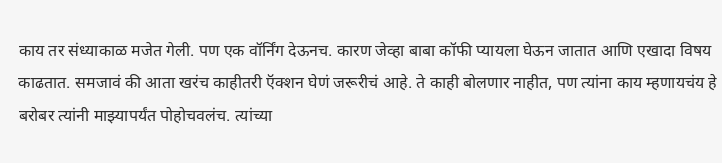काय तर संध्याकाळ मजेत गेली. पण एक वॉर्निंग देऊनच. कारण जेव्हा बाबा कॉफी प्यायला घेऊन जातात आणि एखादा विषय काढतात. समजावं की आता खरंच काहीतरी ऍक्शन घेणं जरूरीचं आहे. ते काही बोलणार नाहीत, पण त्यांना काय म्हणायचंय हे बरोबर त्यांनी माझ्यापर्यंत पोहोचवलंच. त्यांच्या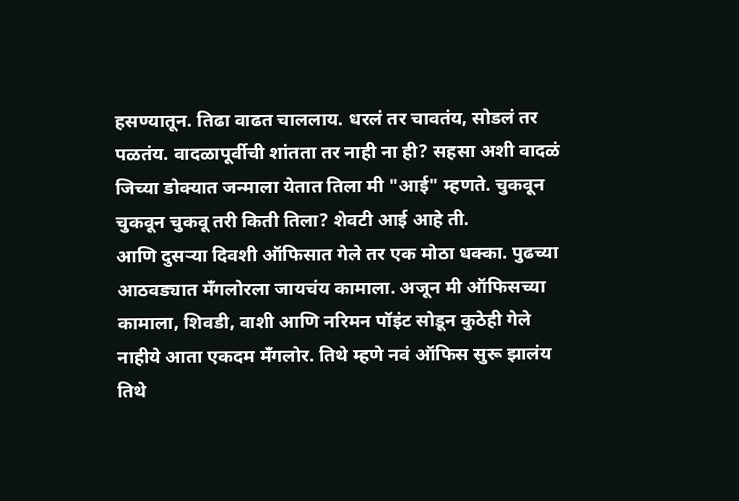हसण्यातून. तिढा वाढत चाललाय. धरलं तर चावतंय, सोडलं तर पळतंय. वादळापूर्वीची शांतता तर नाही ना ही? सहसा अशी वादळं जिच्या डोक्यात जन्माला येतात तिला मी "आई" म्हणते. चुकवून चुकवून चुकवू तरी किती तिला? शेवटी आई आहे ती.
आणि दुसऱ्या दिवशी ऑफिसात गेले तर एक मोठा धक्का. पुढच्या आठवड्यात मँगलोरला जायचंय कामाला. अजून मी ऑफिसच्या कामाला, शिवडी, वाशी आणि नरिमन पॉइंट सोडून कुठेही गेले नाहीये आता एकदम मँगलोर. तिथे म्हणे नवं ऑफिस सुरू झालंय तिथे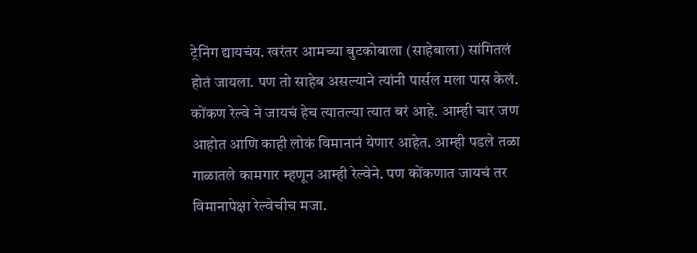ट्रेनिंग द्यायचंय. खरंतर आमच्या बुटकोबाला (साहेबाला) सांगितलं होतं जायला. पण तो साहेब असल्याने त्यांनी पार्सल मला पास केलं.
कोंकण रेल्वे ने जायचं हेच त्यातल्या त्यात बरं आहे. आम्ही चार जण आहोत आणि काही लोकं विमानानं येणार आहेत. आम्ही पडले तळा गाळातले कामगार म्हणून आम्ही रेल्वेने. पण कोंकणात जायचं तर विमानापेक्षा रेल्वेचीच मजा.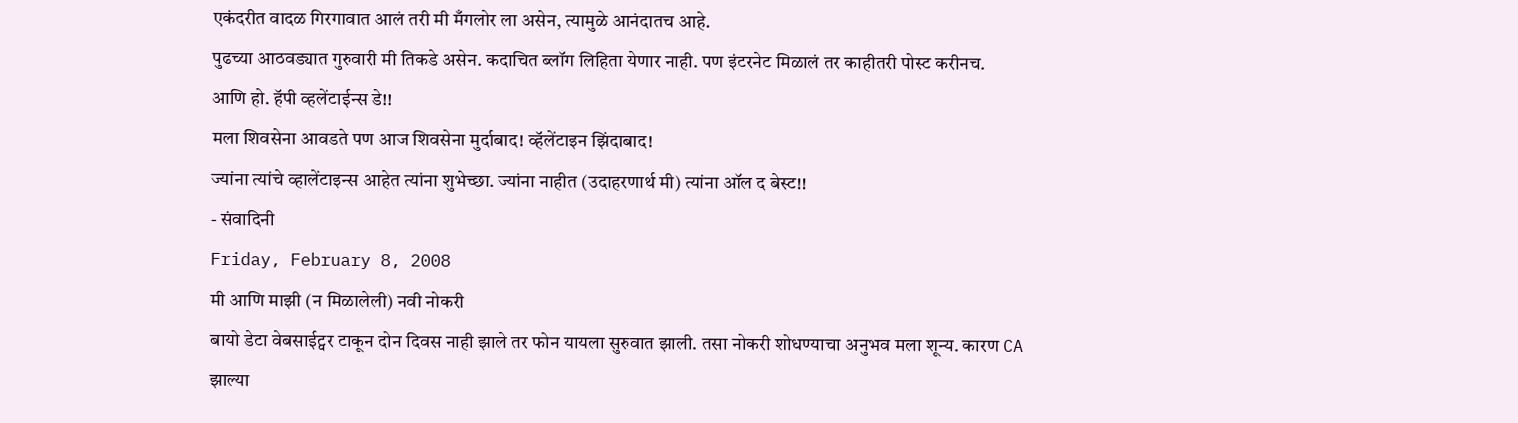एकंदरीत वादळ गिरगावात आलं तरी मी मँगलोर ला असेन, त्यामुळे आनंदातच आहे.
पुढच्या आठवड्यात गुरुवारी मी तिकडे असेन. कदाचित ब्लॉग लिहिता येणार नाही. पण इंटरनेट मिळालं तर काहीतरी पोस्ट करीनच.
आणि हो. हॅपी व्हलेंटाईन्स डे!!
मला शिवसेना आवडते पण आज शिवसेना मुर्दाबाद! व्हॅलेंटाइन झिंदाबाद!
ज्यांना त्यांचे व्हालेंटाइन्स आहेत त्यांना शुभेच्छा. ज्यांना नाहीत (उदाहरणार्थ मी) त्यांना ऑल द बेस्ट!!
- संवादिनी
Friday, February 8, 2008
मी आणि माझी (न मिळालेली) नवी नोकरी
बायो डेटा वेबसाईट्वर टाकून दोन दिवस नाही झाले तर फोन यायला सुरुवात झाली. तसा नोकरी शोधण्याचा अनुभव मला शून्य. कारण CA झाल्या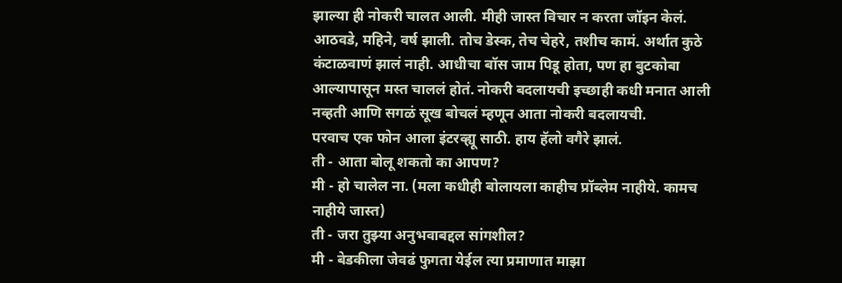झाल्या ही नोकरी चालत आली. मीही जास्त विचार न करता जॉइन केलं. आठवडे, महिने, वर्ष झाली. तोच डेस्क, तेच चेहरे, तशीच कामं. अर्थात कुठे कंटाळवाणं झालं नाही. आधीचा बॉस जाम पिडू होता, पण हा बुटकोबा आल्यापासून मस्त चाललं होतं. नोकरी बदलायची इच्छाही कधी मनात आली नव्हती आणि सगळं सूख बोचलं म्हणून आता नोकरी बदलायची.
परवाच एक फोन आला इंटरव्ह्यू साठी. हाय हॅलो वगैरे झालं.
ती - आता बोलू शकतो का आपण?
मी - हो चालेल ना. (मला कधीही बोलायला काहीच प्रॉब्लेम नाहीये. कामच नाहीये जास्त)
ती - जरा तुझ्या अनुभवाबद्दल सांगशील?
मी - बेडकीला जेवढं फुगता येईल त्या प्रमाणात माझा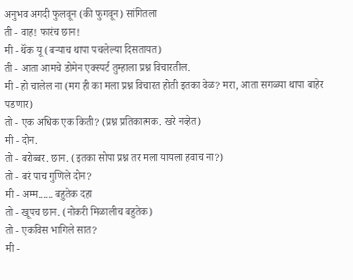अनुभव अगदी फुलवून (की फुगवून) सांगितला
ती - वाह! फारंच छान!
मी - थॅंक यू (बऱ्याच थापा पचलेल्या दिसतायत)
ती - आता आमचे डोमेन एक्स्पर्ट तुम्हाला प्रश्न विचारतील.
मी - हो चालेल ना (मग ही का मला प्रश्न विचारत होती इतका वेळ? मरा, आता सगळ्या थापा बाहेर पडणार)
तो - एक अधिक एक किती? (प्रश्न प्रतिकात्मक. खरे नव्हेत)
मी - दोन.
तो - बरोब्बर. छान. (इतका सोपा प्रश्न तर मला यायला हवाच ना?)
तो - बरं पाच गुणिले दोन?
मी - अम्म...... बहुतेक दहा
तो - खूपच छान. (नोकरी मिळालीच बहुतेक)
तो - एकविस भागिले सात?
मी -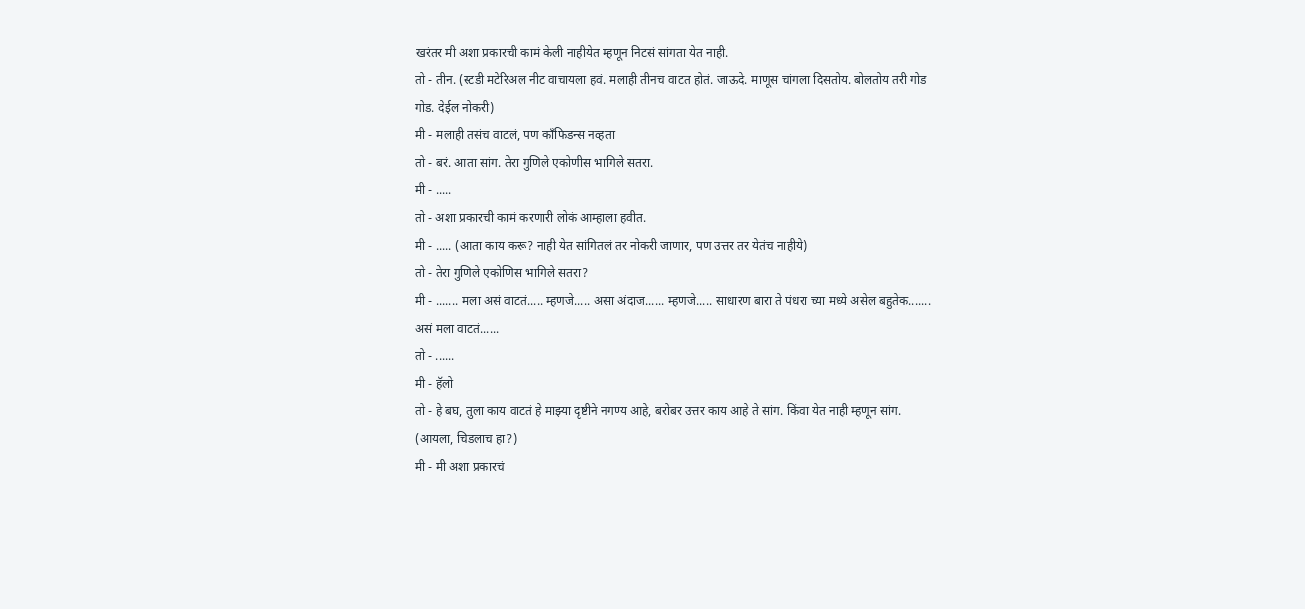खरंतर मी अशा प्रकारची कामं केली नाहीयेत म्हणून निटसं सांगता येत नाही.
तो - तीन. (स्टडी मटेरिअल नीट वाचायला हवं. मलाही तीनच वाटत होतं. जाऊदे. माणूस चांगला दिसतोय. बोलतोय तरी गोड गोड. देईल नोकरी)
मी - मलाही तसंच वाटलं, पण कॉंफिडन्स नव्हता
तो - बरं. आता सांग. तेरा गुणिले एकोणीस भागिले सतरा.
मी - .....
तो - अशा प्रकारची कामं करणारी लोकं आम्हाला हवीत.
मी - ..... (आता काय करू? नाही येत सांगितलं तर नोकरी जाणार, पण उत्तर तर येतंच नाहीये)
तो - तेरा गुणिले एकोणिस भागिले सतरा?
मी - ....... मला असं वाटतं..... म्हणजे..... असा अंदाज...... म्हणजे..... साधारण बारा ते पंधरा च्या मध्ये असेल बहुतेक....... असं मला वाटतं......
तो - ......
मी - हॅलो
तो - हे बघ, तुला काय वाटतं हे माझ्या दृष्टीने नगण्य आहे, बरोबर उत्तर काय आहे ते सांग. किंवा येत नाही म्हणून सांग. (आयला, चिडलाच हा?)
मी - मी अशा प्रकारचं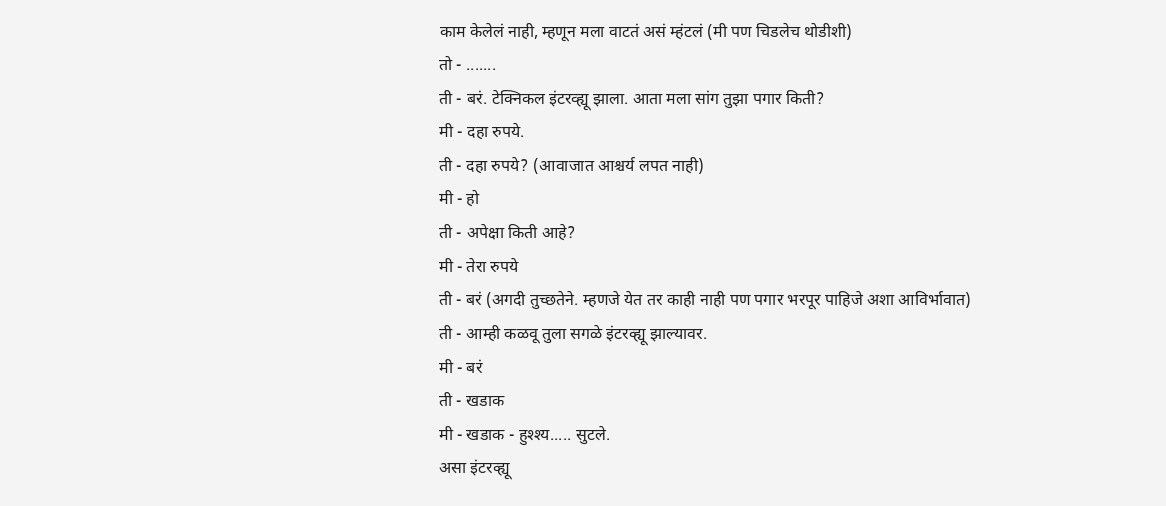काम केलेलं नाही, म्हणून मला वाटतं असं म्हंटलं (मी पण चिडलेच थोडीशी)
तो - .......
ती - बरं. टेक्निकल इंटरव्ह्यू झाला. आता मला सांग तुझा पगार किती?
मी - दहा रुपये.
ती - दहा रुपये? (आवाजात आश्चर्य लपत नाही)
मी - हो
ती - अपेक्षा किती आहे?
मी - तेरा रुपये
ती - बरं (अगदी तुच्छतेने. म्हणजे येत तर काही नाही पण पगार भरपूर पाहिजे अशा आविर्भावात)
ती - आम्ही कळवू तुला सगळे इंटरव्ह्यू झाल्यावर.
मी - बरं
ती - खडाक
मी - खडाक - हुश्श्य..... सुटले.
असा इंटरव्ह्यू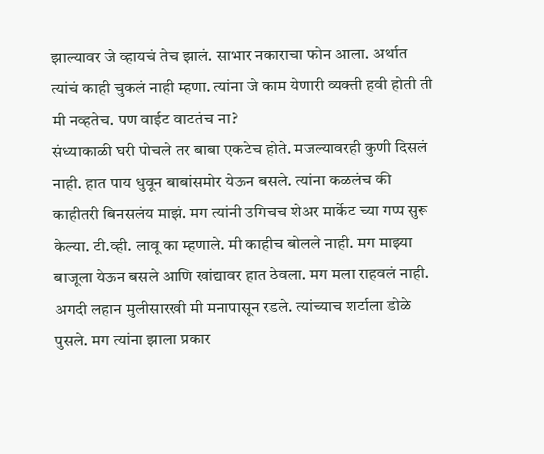झाल्यावर जे व्हायचं तेच झालं. साभार नकाराचा फोन आला. अर्थात त्यांचं काही चुकलं नाही म्हणा. त्यांना जे काम येणारी व्यक्ती हवी होती ती मी नव्हतेच. पण वाईट वाटतंच ना?
संध्याकाळी घरी पोचले तर बाबा एकटेच होते. मजल्यावरही कुणी दिसलं नाही. हात पाय धुवून बाबांसमोर येऊन बसले. त्यांना कळलंच की काहीतरी बिनसलंय माझं. मग त्यांनी उगिचच शेअर मार्केट च्या गप्प सुरू केल्या. टी.व्ही. लावू का म्हणाले. मी काहीच बोलले नाही. मग माझ्या बाजूला येऊन बसले आणि खांद्यावर हात ठेवला. मग मला राहवलं नाही. अगदी लहान मुलीसारखी मी मनापासून रडले. त्यांच्याच शर्टाला डोळे पुसले. मग त्यांना झाला प्रकार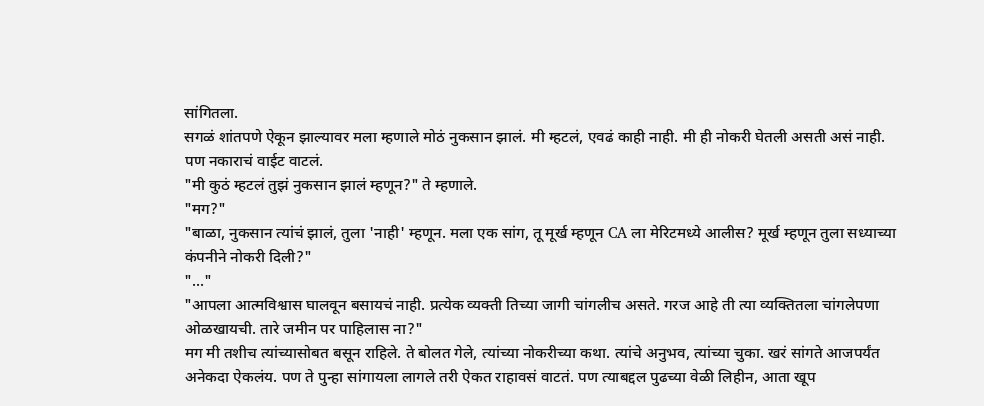सांगितला.
सगळं शांतपणे ऐकून झाल्यावर मला म्हणाले मोठं नुकसान झालं. मी म्हटलं, एवढं काही नाही. मी ही नोकरी घेतली असती असं नाही. पण नकाराचं वाईट वाटलं.
"मी कुठं म्हटलं तुझं नुकसान झालं म्हणून?" ते म्हणाले.
"मग?"
"बाळा, नुकसान त्यांचं झालं, तुला 'नाही' म्हणून. मला एक सांग, तू मूर्ख म्हणून CA ला मेरिटमध्ये आलीस? मूर्ख म्हणून तुला सध्याच्या कंपनीने नोकरी दिली?"
"..."
"आपला आत्मविश्वास घालवून बसायचं नाही. प्रत्येक व्यक्ती तिच्या जागी चांगलीच असते. गरज आहे ती त्या व्यक्तितला चांगलेपणा ओळखायची. तारे जमीन पर पाहिलास ना?"
मग मी तशीच त्यांच्यासोबत बसून राहिले. ते बोलत गेले, त्यांच्या नोकरीच्या कथा. त्यांचे अनुभव, त्यांच्या चुका. खरं सांगते आजपर्यंत अनेकदा ऐकलंय. पण ते पुन्हा सांगायला लागले तरी ऐकत राहावसं वाटतं. पण त्याबद्दल पुढच्या वेळी लिहीन, आता खूप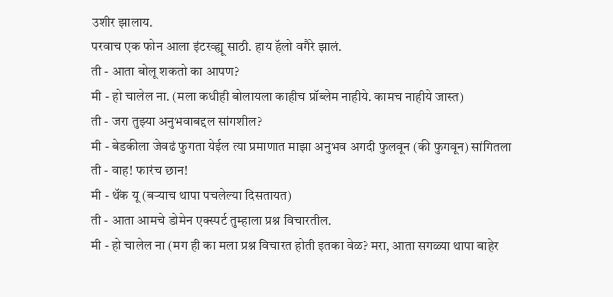उशीर झालाय.
परवाच एक फोन आला इंटरव्ह्यू साठी. हाय हॅलो वगैरे झालं.
ती - आता बोलू शकतो का आपण?
मी - हो चालेल ना. (मला कधीही बोलायला काहीच प्रॉब्लेम नाहीये. कामच नाहीये जास्त)
ती - जरा तुझ्या अनुभवाबद्दल सांगशील?
मी - बेडकीला जेवढं फुगता येईल त्या प्रमाणात माझा अनुभव अगदी फुलवून (की फुगवून) सांगितला
ती - वाह! फारंच छान!
मी - थॅंक यू (बऱ्याच थापा पचलेल्या दिसतायत)
ती - आता आमचे डोमेन एक्स्पर्ट तुम्हाला प्रश्न विचारतील.
मी - हो चालेल ना (मग ही का मला प्रश्न विचारत होती इतका वेळ? मरा, आता सगळ्या थापा बाहेर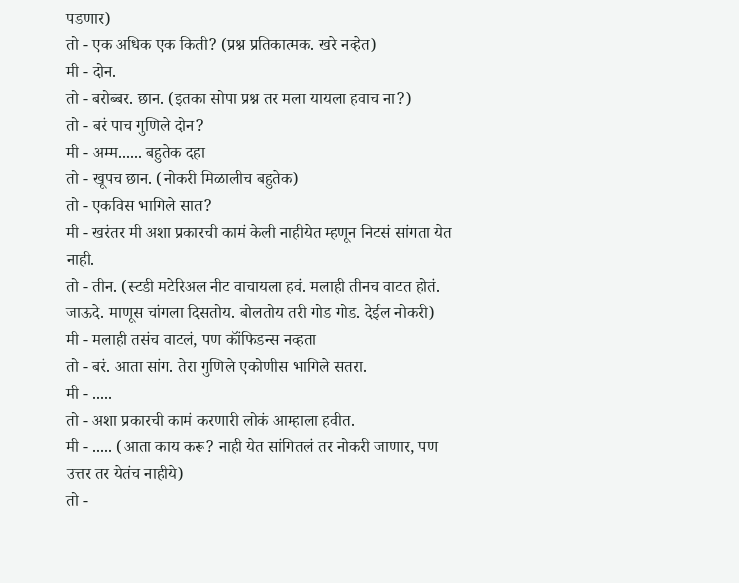पडणार)
तो - एक अधिक एक किती? (प्रश्न प्रतिकात्मक. खरे नव्हेत)
मी - दोन.
तो - बरोब्बर. छान. (इतका सोपा प्रश्न तर मला यायला हवाच ना?)
तो - बरं पाच गुणिले दोन?
मी - अम्म...... बहुतेक दहा
तो - खूपच छान. (नोकरी मिळालीच बहुतेक)
तो - एकविस भागिले सात?
मी - खरंतर मी अशा प्रकारची कामं केली नाहीयेत म्हणून निटसं सांगता येत नाही.
तो - तीन. (स्टडी मटेरिअल नीट वाचायला हवं. मलाही तीनच वाटत होतं. जाऊदे. माणूस चांगला दिसतोय. बोलतोय तरी गोड गोड. देईल नोकरी)
मी - मलाही तसंच वाटलं, पण कॉंफिडन्स नव्हता
तो - बरं. आता सांग. तेरा गुणिले एकोणीस भागिले सतरा.
मी - .....
तो - अशा प्रकारची कामं करणारी लोकं आम्हाला हवीत.
मी - ..... (आता काय करू? नाही येत सांगितलं तर नोकरी जाणार, पण उत्तर तर येतंच नाहीये)
तो -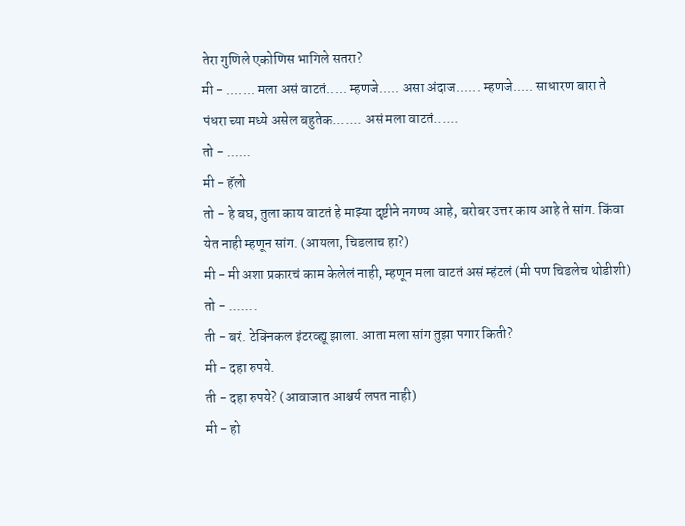तेरा गुणिले एकोणिस भागिले सतरा?
मी - ....... मला असं वाटतं..... म्हणजे..... असा अंदाज...... म्हणजे..... साधारण बारा ते पंधरा च्या मध्ये असेल बहुतेक....... असं मला वाटतं......
तो - ......
मी - हॅलो
तो - हे बघ, तुला काय वाटतं हे माझ्या दृष्टीने नगण्य आहे, बरोबर उत्तर काय आहे ते सांग. किंवा येत नाही म्हणून सांग. (आयला, चिडलाच हा?)
मी - मी अशा प्रकारचं काम केलेलं नाही, म्हणून मला वाटतं असं म्हंटलं (मी पण चिडलेच थोडीशी)
तो - .......
ती - बरं. टेक्निकल इंटरव्ह्यू झाला. आता मला सांग तुझा पगार किती?
मी - दहा रुपये.
ती - दहा रुपये? (आवाजात आश्चर्य लपत नाही)
मी - हो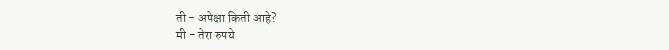ती - अपेक्षा किती आहे?
मी - तेरा रुपये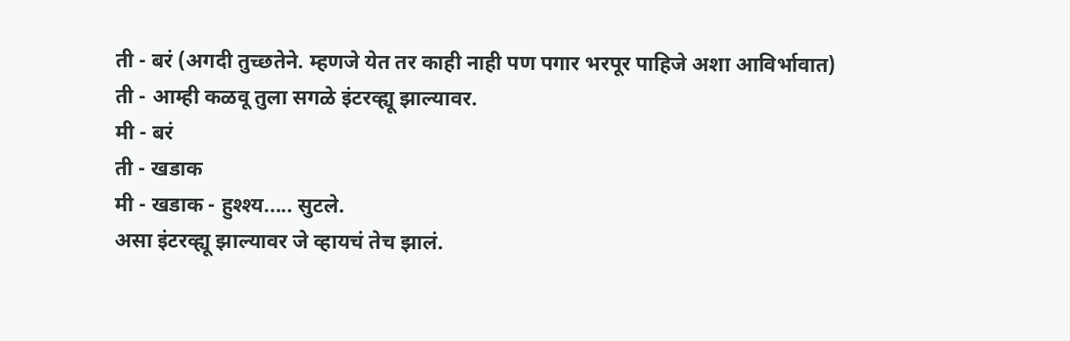ती - बरं (अगदी तुच्छतेने. म्हणजे येत तर काही नाही पण पगार भरपूर पाहिजे अशा आविर्भावात)
ती - आम्ही कळवू तुला सगळे इंटरव्ह्यू झाल्यावर.
मी - बरं
ती - खडाक
मी - खडाक - हुश्श्य..... सुटले.
असा इंटरव्ह्यू झाल्यावर जे व्हायचं तेच झालं.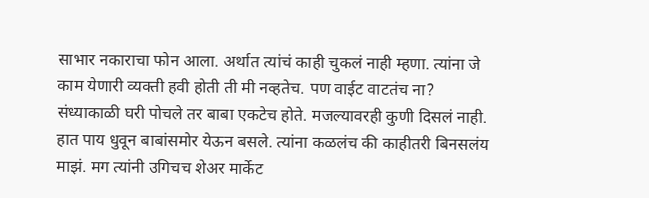साभार नकाराचा फोन आला. अर्थात त्यांचं काही चुकलं नाही म्हणा. त्यांना जे काम येणारी व्यक्ती हवी होती ती मी नव्हतेच. पण वाईट वाटतंच ना?
संध्याकाळी घरी पोचले तर बाबा एकटेच होते. मजल्यावरही कुणी दिसलं नाही. हात पाय धुवून बाबांसमोर येऊन बसले. त्यांना कळलंच की काहीतरी बिनसलंय माझं. मग त्यांनी उगिचच शेअर मार्केट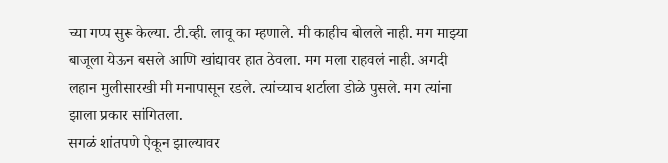च्या गप्प सुरू केल्या. टी.व्ही. लावू का म्हणाले. मी काहीच बोलले नाही. मग माझ्या बाजूला येऊन बसले आणि खांद्यावर हात ठेवला. मग मला राहवलं नाही. अगदी लहान मुलीसारखी मी मनापासून रडले. त्यांच्याच शर्टाला डोळे पुसले. मग त्यांना झाला प्रकार सांगितला.
सगळं शांतपणे ऐकून झाल्यावर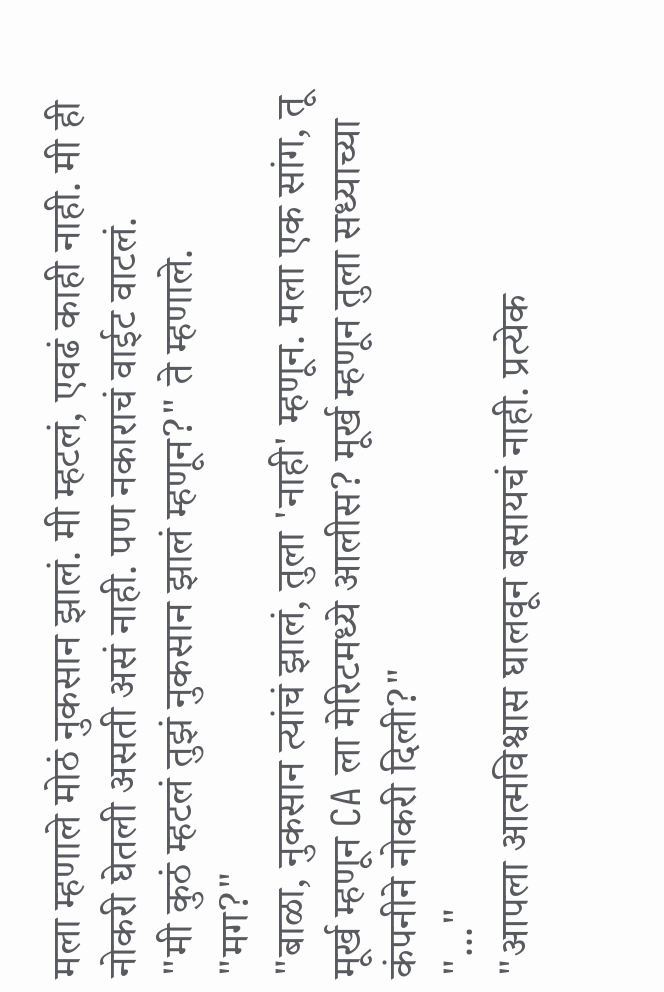मला म्हणाले मोठं नुकसान झालं. मी म्हटलं, एवढं काही नाही. मी ही नोकरी घेतली असती असं नाही. पण नकाराचं वाईट वाटलं.
"मी कुठं म्हटलं तुझं नुकसान झालं म्हणून?" ते म्हणाले.
"मग?"
"बाळा, नुकसान त्यांचं झालं, तुला 'नाही' म्हणून. मला एक सांग, तू मूर्ख म्हणून CA ला मेरिटमध्ये आलीस? मूर्ख म्हणून तुला सध्याच्या कंपनीने नोकरी दिली?"
"..."
"आपला आत्मविश्वास घालवून बसायचं नाही. प्रत्येक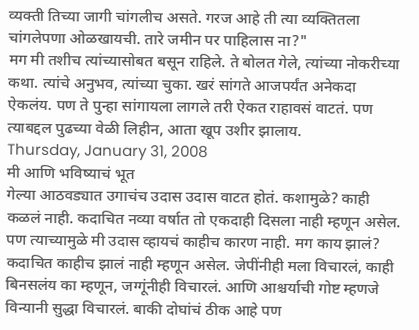व्यक्ती तिच्या जागी चांगलीच असते. गरज आहे ती त्या व्यक्तितला चांगलेपणा ओळखायची. तारे जमीन पर पाहिलास ना?"
मग मी तशीच त्यांच्यासोबत बसून राहिले. ते बोलत गेले, त्यांच्या नोकरीच्या कथा. त्यांचे अनुभव, त्यांच्या चुका. खरं सांगते आजपर्यंत अनेकदा ऐकलंय. पण ते पुन्हा सांगायला लागले तरी ऐकत राहावसं वाटतं. पण त्याबद्दल पुढच्या वेळी लिहीन, आता खूप उशीर झालाय.
Thursday, January 31, 2008
मी आणि भविष्याचं भूत
गेल्या आठवड्यात उगाचंच उदास उदास वाटत होतं. कशामुळे? काही कळलं नाही. कदाचित नव्या वर्षात तो एकदाही दिसला नाही म्हणून असेल. पण त्याच्यामुळे मी उदास व्हायचं काहीच कारण नाही. मग काय झालं?
कदाचित काहीच झालं नाही म्हणून असेल. जेपींनीही मला विचारलं, काही बिनसलंय का म्हणून, जग्गूंनीही विचारलं. आणि आश्चर्याची गोष्ट म्हणजे विन्यानी सुद्धा विचारलं. बाकी दोघांचं ठीक आहे पण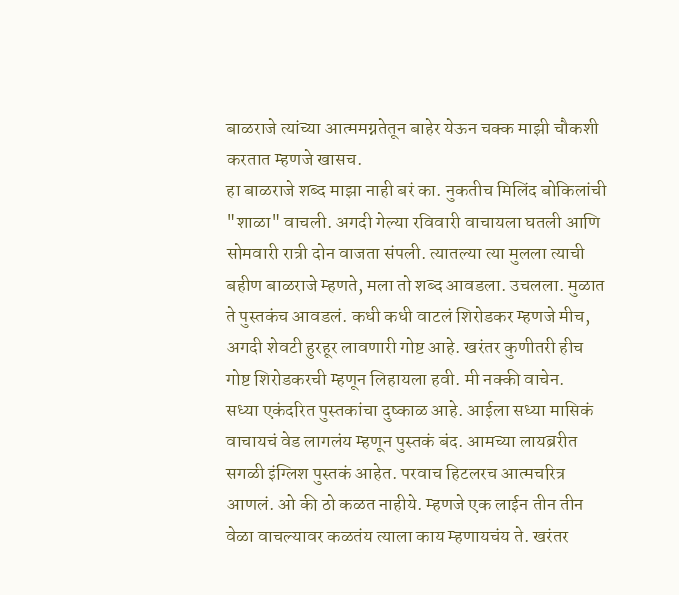बाळराजे त्यांच्या आत्ममग्नतेतून बाहेर येऊन चक्क माझी चौकशी करतात म्हणजे खासच.
हा बाळराजे शब्द माझा नाही बरं का. नुकतीच मिलिंद बोकिलांची "शाळा" वाचली. अगदी गेल्या रविवारी वाचायला घतली आणि सोमवारी रात्री दोन वाजता संपली. त्यातल्या त्या मुलला त्याची बहीण बाळराजे म्हणते, मला तो शब्द आवडला. उचलला. मुळात ते पुस्तकंच आवडलं. कधी कधी वाटलं शिरोडकर म्हणजे मीच, अगदी शेवटी हुरहूर लावणारी गोष्ट आहे. खरंतर कुणीतरी हीच गोष्ट शिरोडकरची म्हणून लिहायला हवी. मी नक्की वाचेन.
सध्या एकंदरित पुस्तकांचा दुष्काळ आहे. आईला सध्या मासिकं वाचायचं वेड लागलंय म्हणून पुस्तकं बंद. आमच्या लायब्ररीत सगळी इंग्लिश पुस्तकं आहेत. परवाच हिटलरच आत्मचरित्र आणलं. ओ की ठो कळत नाहीये. म्हणजे एक लाईन तीन तीन वेळा वाचल्यावर कळतंय त्याला काय म्हणायचंय ते. खरंतर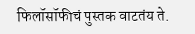फिलॉसॉफीचं पुस्तक वाटतंय ते.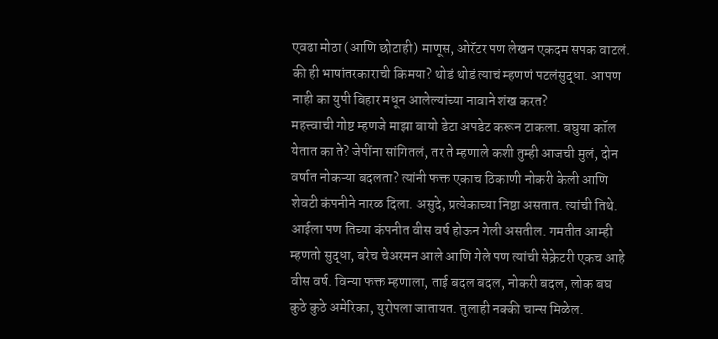एवढा मोठा (आणि छोटाही) माणूस, ओरॅटर पण लेखन एकदम सपक वाटलं. की ही भाषांतरकाराची किमया? थोडं थोडं त्याचं म्हणणं पटलंसुद्धा. आपण नाही का युपी बिहार मधून आलेल्यांच्या नावाने शंख करत?
महत्त्वाची गोष्ट म्हणजे माझा बायो डेटा अपडेट करून टाकला. बघुया कॉल येतात का ते? जेपींना सांगितलं, तर ते म्हणाले कशी तुम्ही आजची मुलं, दोन वर्षात नोकऱ्या बदलता? त्यांनी फक्त एकाच ठिकाणी नोकरी केली आणि शेवटी कंपनीने नारळ दिला. असुदे, प्रत्येकाच्या निष्ठा असतात. त्यांची तिथे. आईला पण तिच्या कंपनीत वीस वर्ष होऊन गेली असतील. गमतीत आम्ही म्हणतो सुद्धा, बरेच चेअरमन आले आणि गेले पण त्यांची सेक्रेटरी एकच आहे वीस वर्ष. विन्या फक्त म्हणाला, ताई बदल बदल, नोकरी बदल, लोक बघ कुठे कुठे अमेरिका, युरोपला जातायत. तुलाही नक्की चान्स मिळेल.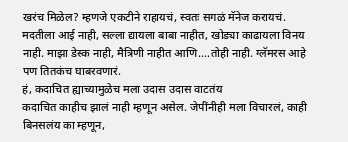खरंच मिळेल? म्हणजे एकटीने राहायचं, स्वतः सगळं मॅनेज करायचं. मदतीला आई नाही, सल्ला द्यायला बाबा नाहीत, खोड्या काढायला विनय नाही. माझा डेस्क नाही, मैत्रिणी नाहीत आणि....तोही नाही. ग्लॅमरस आहे पण तितकंच घाबरवणारं.
हं, कदाचित ह्याच्यामुळेच मला उदास उदास वाटतंय
कदाचित काहीच झालं नाही म्हणून असेल. जेपींनीही मला विचारलं, काही बिनसलंय का म्हणून,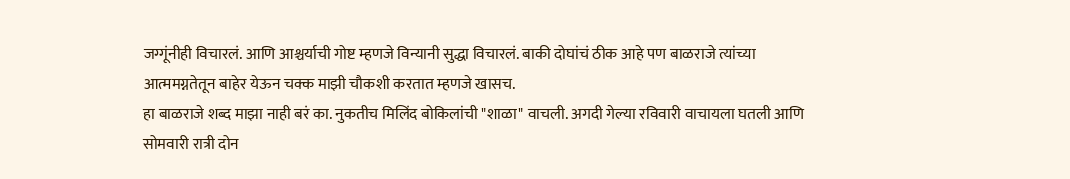जग्गूंनीही विचारलं. आणि आश्चर्याची गोष्ट म्हणजे विन्यानी सुद्धा विचारलं. बाकी दोघांचं ठीक आहे पण बाळराजे त्यांच्या आत्ममग्नतेतून बाहेर येऊन चक्क माझी चौकशी करतात म्हणजे खासच.
हा बाळराजे शब्द माझा नाही बरं का. नुकतीच मिलिंद बोकिलांची "शाळा" वाचली. अगदी गेल्या रविवारी वाचायला घतली आणि सोमवारी रात्री दोन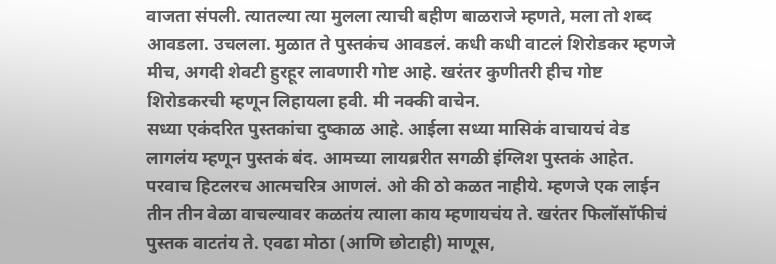वाजता संपली. त्यातल्या त्या मुलला त्याची बहीण बाळराजे म्हणते, मला तो शब्द आवडला. उचलला. मुळात ते पुस्तकंच आवडलं. कधी कधी वाटलं शिरोडकर म्हणजे मीच, अगदी शेवटी हुरहूर लावणारी गोष्ट आहे. खरंतर कुणीतरी हीच गोष्ट शिरोडकरची म्हणून लिहायला हवी. मी नक्की वाचेन.
सध्या एकंदरित पुस्तकांचा दुष्काळ आहे. आईला सध्या मासिकं वाचायचं वेड लागलंय म्हणून पुस्तकं बंद. आमच्या लायब्ररीत सगळी इंग्लिश पुस्तकं आहेत. परवाच हिटलरच आत्मचरित्र आणलं. ओ की ठो कळत नाहीये. म्हणजे एक लाईन तीन तीन वेळा वाचल्यावर कळतंय त्याला काय म्हणायचंय ते. खरंतर फिलॉसॉफीचं पुस्तक वाटतंय ते. एवढा मोठा (आणि छोटाही) माणूस,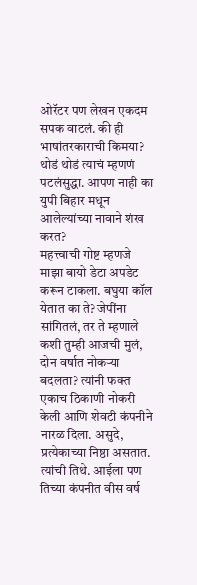ओरॅटर पण लेखन एकदम सपक वाटलं. की ही भाषांतरकाराची किमया? थोडं थोडं त्याचं म्हणणं पटलंसुद्धा. आपण नाही का युपी बिहार मधून आलेल्यांच्या नावाने शंख करत?
महत्त्वाची गोष्ट म्हणजे माझा बायो डेटा अपडेट करून टाकला. बघुया कॉल येतात का ते? जेपींना सांगितलं, तर ते म्हणाले कशी तुम्ही आजची मुलं, दोन वर्षात नोकऱ्या बदलता? त्यांनी फक्त एकाच ठिकाणी नोकरी केली आणि शेवटी कंपनीने नारळ दिला. असुदे, प्रत्येकाच्या निष्ठा असतात. त्यांची तिथे. आईला पण तिच्या कंपनीत वीस वर्ष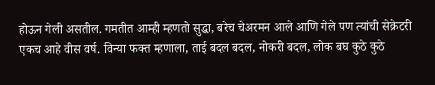होऊन गेली असतील. गमतीत आम्ही म्हणतो सुद्धा, बरेच चेअरमन आले आणि गेले पण त्यांची सेक्रेटरी एकच आहे वीस वर्ष. विन्या फक्त म्हणाला, ताई बदल बदल, नोकरी बदल, लोक बघ कुठे कुठे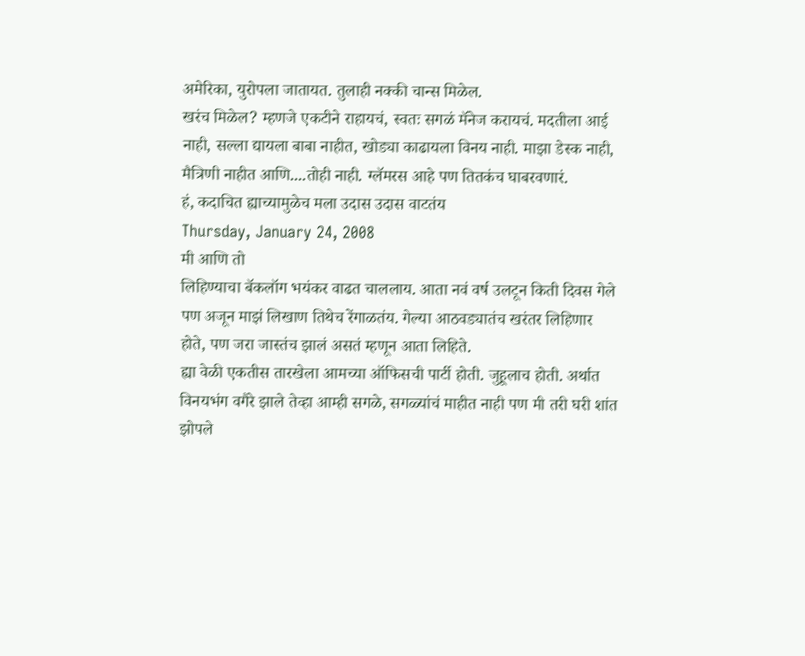अमेरिका, युरोपला जातायत. तुलाही नक्की चान्स मिळेल.
खरंच मिळेल? म्हणजे एकटीने राहायचं, स्वतः सगळं मॅनेज करायचं. मदतीला आई नाही, सल्ला द्यायला बाबा नाहीत, खोड्या काढायला विनय नाही. माझा डेस्क नाही, मैत्रिणी नाहीत आणि....तोही नाही. ग्लॅमरस आहे पण तितकंच घाबरवणारं.
हं, कदाचित ह्याच्यामुळेच मला उदास उदास वाटतंय
Thursday, January 24, 2008
मी आणि तो
लिहिण्याचा बॅकलॉग भयंकर वाढत चाललाय. आता नवं वर्ष उलटून किती दिवस गेले पण अजून माझं लिखाण तिथेच रेंगाळतंय. गेल्या आठवड्यातंच खरंतर लिहिणार होते, पण जरा जास्तंच झालं असतं म्हणून आता लिहिते.
ह्या वेळी एकतीस तारखेला आमच्या ऑफिसची पार्टी होती. जुहूलाच होती. अर्थात विनयभंग वगैरे झाले तेव्हा आम्ही सगळे, सगळ्यांचं माहीत नाही पण मी तरी घरी शांत झोपले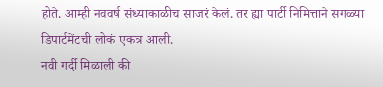होते. आम्ही नववर्ष संध्याकाळीच साजरं केलं. तर ह्या पार्टी निमित्ताने सगळ्या डिपार्टमेंटची लोकं एकत्र आली.
नवी गर्दी मिळाली की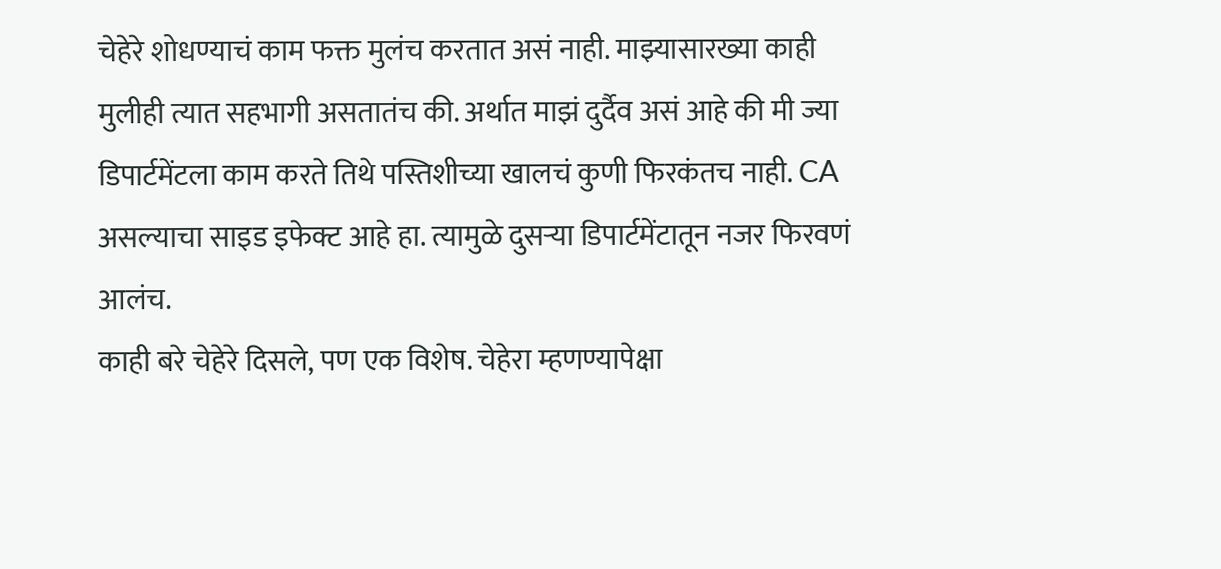चेहेरे शोधण्याचं काम फक्त मुलंच करतात असं नाही. माझ्यासारख्या काही मुलीही त्यात सहभागी असतातंच की. अर्थात माझं दुर्दैव असं आहे की मी ज्या डिपार्टमेंटला काम करते तिथे पस्तिशीच्या खालचं कुणी फिरकंतच नाही. CA असल्याचा साइड इफेक्ट आहे हा. त्यामुळे दुसऱ्या डिपार्टमेंटातून नजर फिरवणं आलंच.
काही बरे चेहेरे दिसले, पण एक विशेष. चेहेरा म्हणण्यापेक्षा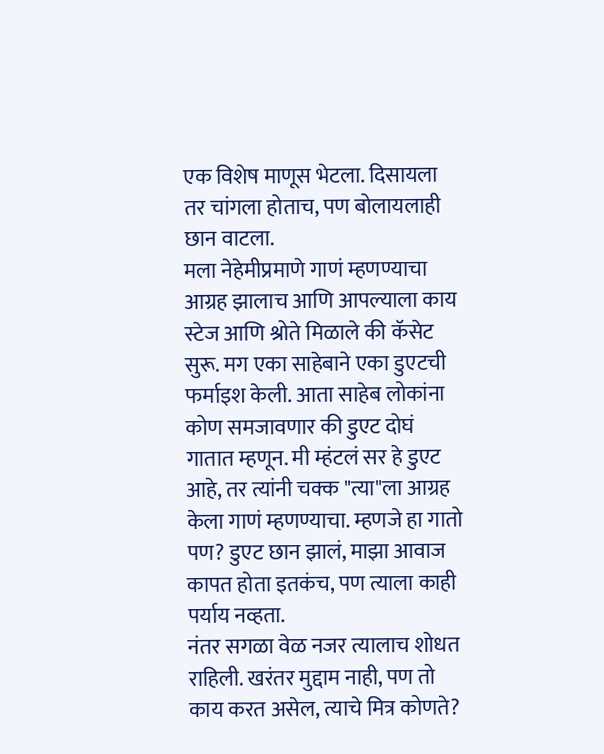एक विशेष माणूस भेटला. दिसायला तर चांगला होताच, पण बोलायलाही छान वाटला.
मला नेहेमीप्रमाणे गाणं म्हणण्याचा आग्रह झालाच आणि आपल्याला काय स्टेज आणि श्रोते मिळाले की कॅसेट सुरू. मग एका साहेबाने एका डुएटची फर्माइश केली. आता साहेब लोकांना कोण समजावणार की डुएट दोघं गातात म्हणून. मी म्हंटलं सर हे डुएट आहे, तर त्यांनी चक्क "त्या"ला आग्रह केला गाणं म्हणण्याचा. म्हणजे हा गातो पण? डुएट छान झालं, माझा आवाज कापत होता इतकंच, पण त्याला काही पर्याय नव्हता.
नंतर सगळा वेळ नजर त्यालाच शोधत राहिली. खरंतर मुद्दाम नाही, पण तो काय करत असेल, त्याचे मित्र कोणते?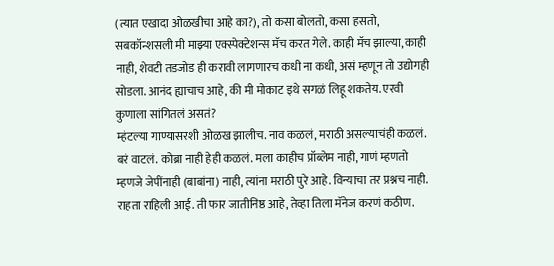(त्यात एखादा ओळखीचा आहे का?), तो कसा बोलतो, कसा हसतो, सबकॉन्शसली मी माझ्या एक्स्पेक्टेशन्स मॅच करत गेले. काही मॅच झाल्या, काही नाही, शेवटी तडजोड ही करावी लागणारच कधी ना कधी, असं म्हणून तो उद्योगही सोडला. आनंद ह्याचाच आहे, की मी मोकाट इथे सगळं लिहू शकतेय. एरवी कुणाला सांगितलं असतं?
म्हंटल्या गाण्यासरशी ओळख झालीच. नाव कळलं, मराठी असल्याचंही कळलं. बरं वाटलं. कोब्रा नाही हेही कळलं. मला काहीच प्रॉब्लेम नाही, गाणं म्हणतो म्हणजे जेपींनाही (बाबांना) नाही, त्यांना मराठी पुरे आहे. विन्याचा तर प्रश्नच नाही. राहता राहिली आई. ती फार जातीनिष्ठ आहे, तेव्हा तिला मॅनेज करणं कठीण.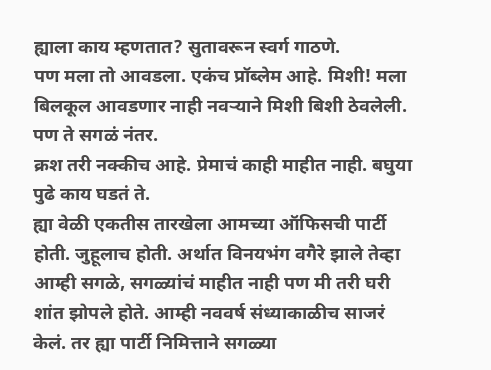ह्याला काय म्हणतात? सुतावरून स्वर्ग गाठणे.
पण मला तो आवडला. एकंच प्रॉब्लेम आहे. मिशी! मला बिलकूल आवडणार नाही नवऱ्याने मिशी बिशी ठेवलेली. पण ते सगळं नंतर.
क्रश तरी नक्कीच आहे. प्रेमाचं काही माहीत नाही. बघुया पुढे काय घडतं ते.
ह्या वेळी एकतीस तारखेला आमच्या ऑफिसची पार्टी होती. जुहूलाच होती. अर्थात विनयभंग वगैरे झाले तेव्हा आम्ही सगळे, सगळ्यांचं माहीत नाही पण मी तरी घरी शांत झोपले होते. आम्ही नववर्ष संध्याकाळीच साजरं केलं. तर ह्या पार्टी निमित्ताने सगळ्या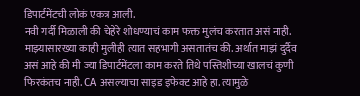डिपार्टमेंटची लोकं एकत्र आली.
नवी गर्दी मिळाली की चेहेरे शोधण्याचं काम फक्त मुलंच करतात असं नाही. माझ्यासारख्या काही मुलीही त्यात सहभागी असतातंच की. अर्थात माझं दुर्दैव असं आहे की मी ज्या डिपार्टमेंटला काम करते तिथे पस्तिशीच्या खालचं कुणी फिरकंतच नाही. CA असल्याचा साइड इफेक्ट आहे हा. त्यामुळे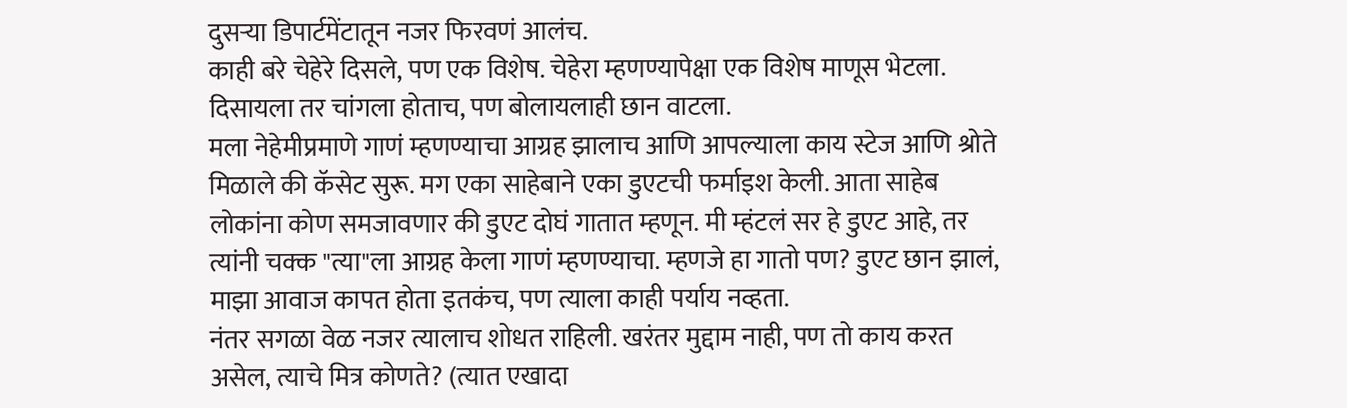दुसऱ्या डिपार्टमेंटातून नजर फिरवणं आलंच.
काही बरे चेहेरे दिसले, पण एक विशेष. चेहेरा म्हणण्यापेक्षा एक विशेष माणूस भेटला. दिसायला तर चांगला होताच, पण बोलायलाही छान वाटला.
मला नेहेमीप्रमाणे गाणं म्हणण्याचा आग्रह झालाच आणि आपल्याला काय स्टेज आणि श्रोते मिळाले की कॅसेट सुरू. मग एका साहेबाने एका डुएटची फर्माइश केली. आता साहेब लोकांना कोण समजावणार की डुएट दोघं गातात म्हणून. मी म्हंटलं सर हे डुएट आहे, तर त्यांनी चक्क "त्या"ला आग्रह केला गाणं म्हणण्याचा. म्हणजे हा गातो पण? डुएट छान झालं, माझा आवाज कापत होता इतकंच, पण त्याला काही पर्याय नव्हता.
नंतर सगळा वेळ नजर त्यालाच शोधत राहिली. खरंतर मुद्दाम नाही, पण तो काय करत असेल, त्याचे मित्र कोणते? (त्यात एखादा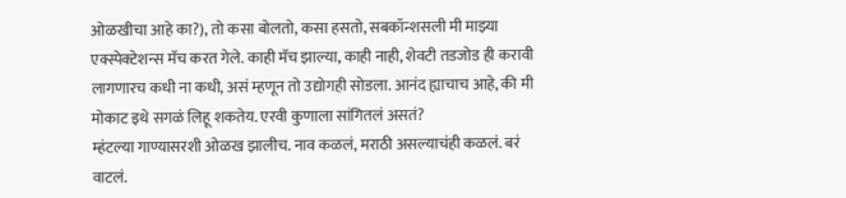ओळखीचा आहे का?), तो कसा बोलतो, कसा हसतो, सबकॉन्शसली मी माझ्या एक्स्पेक्टेशन्स मॅच करत गेले. काही मॅच झाल्या, काही नाही, शेवटी तडजोड ही करावी लागणारच कधी ना कधी, असं म्हणून तो उद्योगही सोडला. आनंद ह्याचाच आहे, की मी मोकाट इथे सगळं लिहू शकतेय. एरवी कुणाला सांगितलं असतं?
म्हंटल्या गाण्यासरशी ओळख झालीच. नाव कळलं, मराठी असल्याचंही कळलं. बरं वाटलं.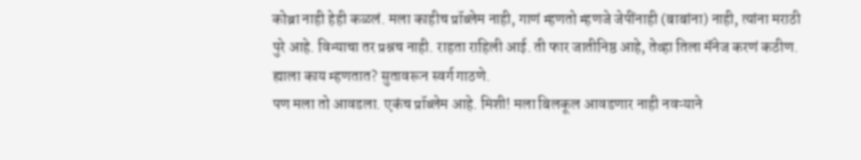कोब्रा नाही हेही कळलं. मला काहीच प्रॉब्लेम नाही, गाणं म्हणतो म्हणजे जेपींनाही (बाबांना) नाही, त्यांना मराठी पुरे आहे. विन्याचा तर प्रश्नच नाही. राहता राहिली आई. ती फार जातीनिष्ठ आहे, तेव्हा तिला मॅनेज करणं कठीण.
ह्याला काय म्हणतात? सुतावरून स्वर्ग गाठणे.
पण मला तो आवडला. एकंच प्रॉब्लेम आहे. मिशी! मला बिलकूल आवडणार नाही नवऱ्याने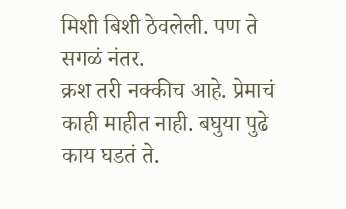मिशी बिशी ठेवलेली. पण ते सगळं नंतर.
क्रश तरी नक्कीच आहे. प्रेमाचं काही माहीत नाही. बघुया पुढे काय घडतं ते.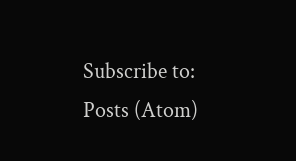Subscribe to:
Posts (Atom)